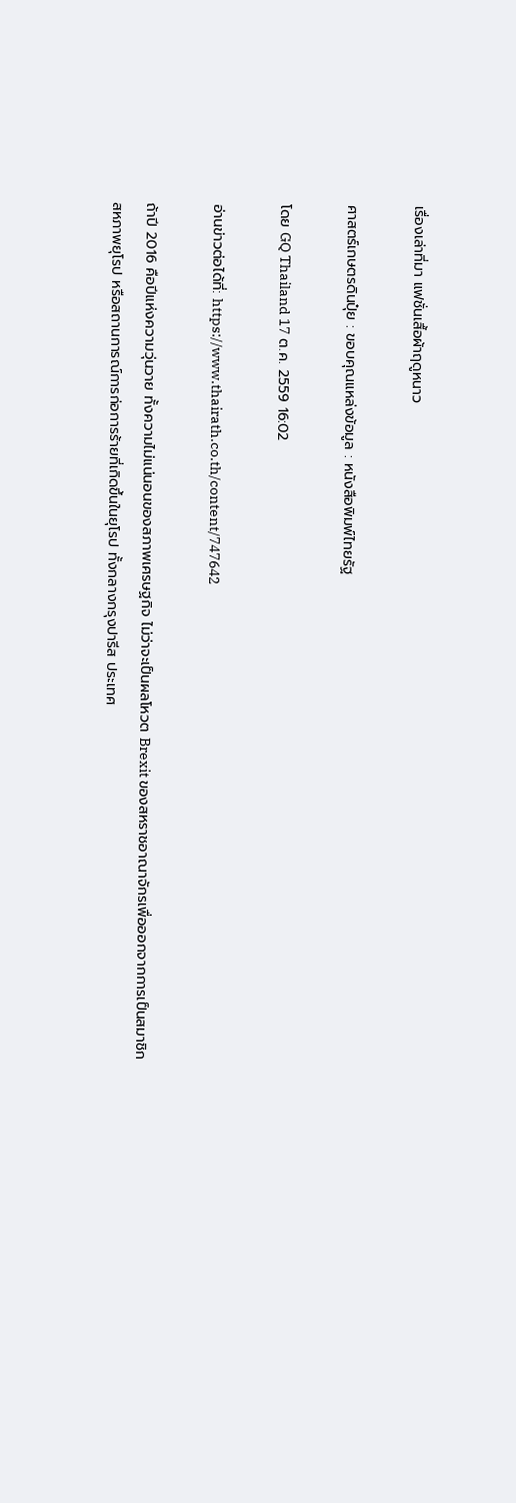เรื่องเล่าที่มา แฟชั่นเสื้อผ้าฤดูหนาว

ศาสตร์เกษตรดินปุ๋ย : ขอบคุณแหล่งข้อมูล : หนังสือพิมพ์ไทยรัฐ

โดย GQ Thailand 17 ต.ค. 2559 16:02

อ่านข่าวต่อได้ที่: https://www.thairath.co.th/content/747642

ถ้าปี 2016 คือปีแห่งความวุ่นวาย ทั้งความไม่แน่นอนของสภาพเศรษฐกิจ ไม่ว่าจะเป็นผลโหวต Brexit ของสหราชอาณาจักรเพื่อออกจากการเป็นสมาชิกสหภาพยุโรป หรือสถานการณ์การก่อการร้ายที่เกิดขึ้นในยุโรป ทั้งกลางกรุงปารีส ประเทศ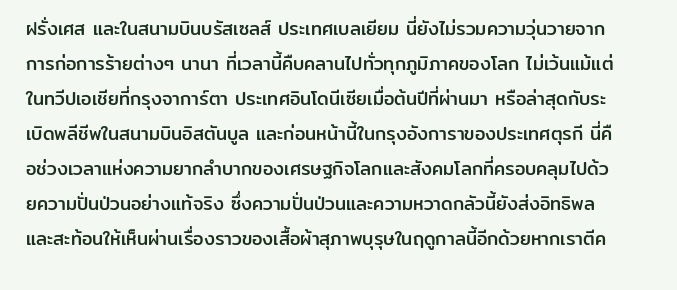ฝรั่งเศส และในสนามบินบรัสเซลส์ ประเทศเบลเยียม นี่ยังไม่รวมความวุ่นวายจากการก่อการร้ายต่างๆ นานา ที่เวลานี้คืบคลานไปทั่วทุกภูมิภาคของโลก ไม่เว้นแม้แต่ในทวีปเอเชียที่กรุงจาการ์ตา ประเทศอินโดนีเซียเมื่อต้นปีที่ผ่านมา หรือล่าสุดกับระเบิดพลีชีพในสนามบินอิสตันบูล และก่อนหน้านี้ในกรุงอังการาของประเทศตุรกี นี่คือช่วงเวลาแห่งความยากลำบากของเศรษฐกิจโลกและสังคมโลกที่ครอบคลุมไปด้วยความปั่นป่วนอย่างแท้จริง ซึ่งความปั่นป่วนและความหวาดกลัวนี้ยังส่งอิทธิพลและสะท้อนให้เห็นผ่านเรื่องราวของเสื้อผ้าสุภาพบุรุษในฤดูกาลนี้อีกด้วยหากเราตีค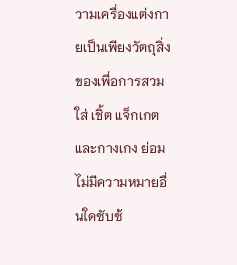วามเครื่องแต่งกายเป็นเพียงวัตถุสิ่งของเพื่อการสวมใส่ เชิ้ต แจ็กเกต และกางเกง ย่อมไม่มีความหมายอื่นใดซับซ้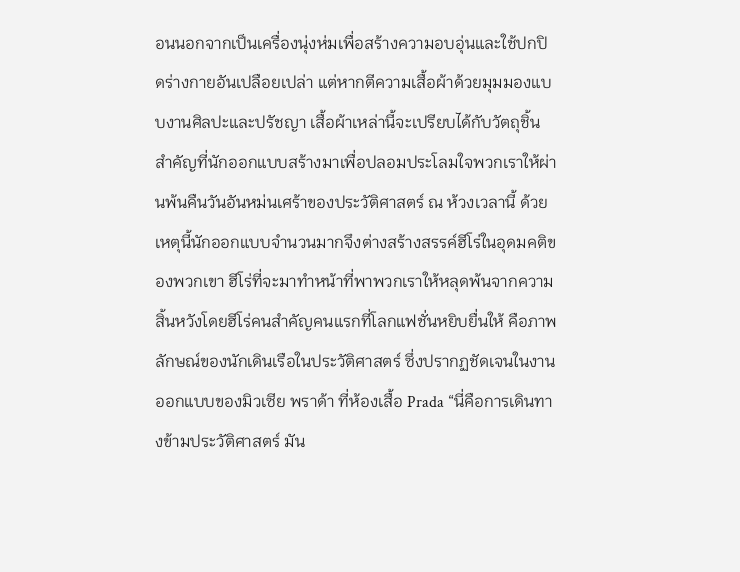อนนอกจากเป็นเครื่องนุ่งห่มเพื่อสร้างความอบอุ่นและใช้ปกปิดร่างกายอันเปลือยเปล่า แต่หากตีความเสื้อผ้าด้วยมุมมองแบบงานศิลปะและปรัชญา เสื้อผ้าเหล่านี้จะเปรียบได้กับวัตถุชิ้นสำคัญที่นักออกแบบสร้างมาเพื่อปลอมประโลมใจพวกเราให้ผ่านพ้นคืนวันอันหม่นเศร้าของประวัติศาสตร์ ณ ห้วงเวลานี้ ด้วยเหตุนี้นักออกแบบจำนวนมากจึงต่างสร้างสรรค์ฮีโร่ในอุดมคติของพวกเขา ฮีโร่ที่จะมาทำหน้าที่พาพวกเราให้หลุดพ้นจากความสิ้นหวังโดยฮีโร่คนสำคัญคนแรกที่โลกแฟชั่นหยิบยื่นให้ คือภาพลักษณ์ของนักเดินเรือในประวัติศาสตร์ ซึ่งปรากฏชัดเจนในงานออกแบบของมิวเซีย พราด้า ที่ห้องเสื้อ Prada “นี่คือการเดินทางข้ามประวัติศาสตร์ มัน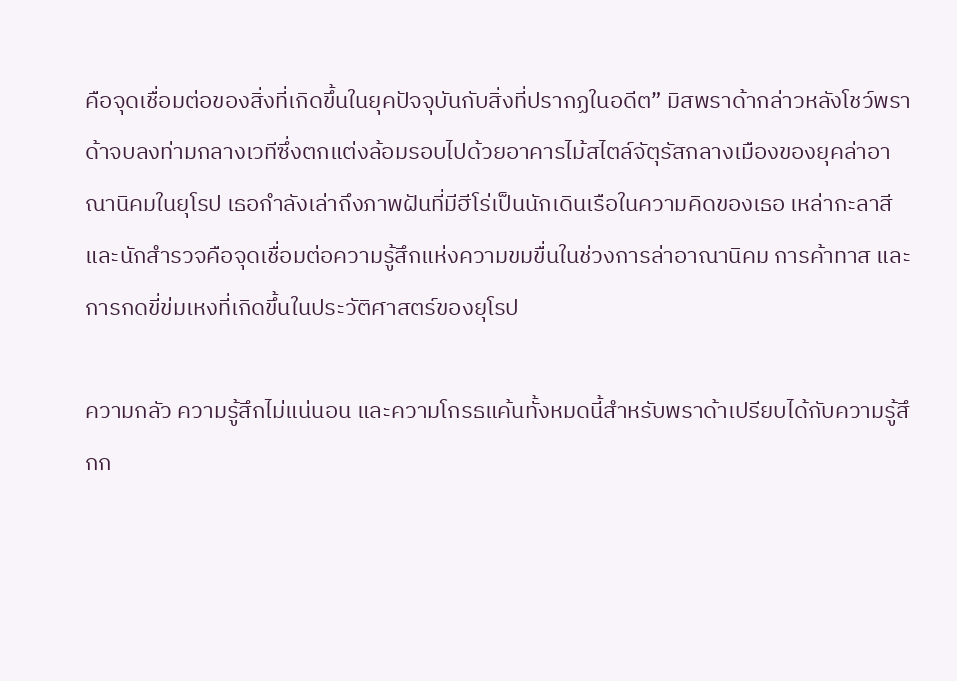คือจุดเชื่อมต่อของสิ่งที่เกิดขึ้นในยุคปัจจุบันกับสิ่งที่ปรากฏในอดีต” มิสพราด้ากล่าวหลังโชว์พราด้าจบลงท่ามกลางเวทีซึ่งตกแต่งล้อมรอบไปด้วยอาคารไม้สไตล์จัตุรัสกลางเมืองของยุคล่าอาณานิคมในยุโรป เธอกำลังเล่าถึงภาพฝันที่มีฮีโร่เป็นนักเดินเรือในความคิดของเธอ เหล่ากะลาสีและนักสำรวจคือจุดเชื่อมต่อความรู้สึกแห่งความขมขื่นในช่วงการล่าอาณานิคม การค้าทาส และการกดขี่ข่มเหงที่เกิดขึ้นในประวัติศาสตร์ของยุโรป

ความกลัว ความรู้สึกไม่แน่นอน และความโกรธแค้นทั้งหมดนี้สำหรับพราด้าเปรียบได้กับความรู้สึกก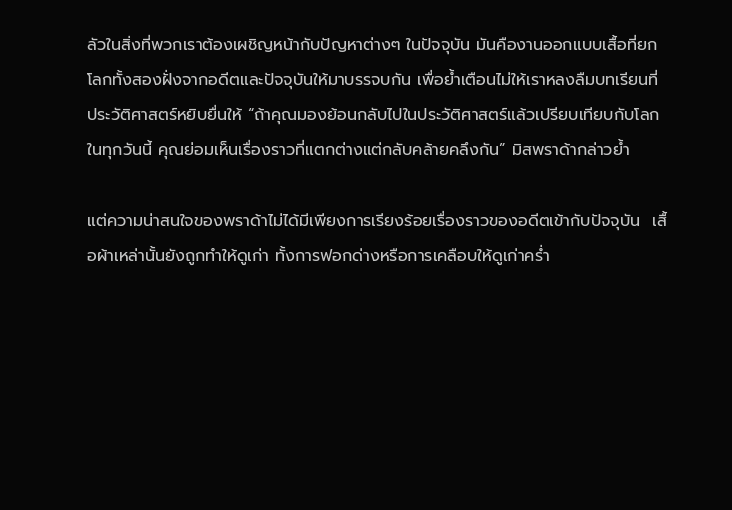ลัวในสิ่งที่พวกเราต้องเผชิญหน้ากับปัญหาต่างๆ ในปัจจุบัน มันคืองานออกแบบเสื้อที่ยกโลกทั้งสองฝั่งจากอดีตและปัจจุบันให้มาบรรจบกัน เพื่อย้ำเตือนไม่ให้เราหลงลืมบทเรียนที่ประวัติศาสตร์หยิบยื่นให้ “ถ้าคุณมองย้อนกลับไปในประวัติศาสตร์แล้วเปรียบเทียบกับโลกในทุกวันนี้ คุณย่อมเห็นเรื่องราวที่แตกต่างแต่กลับคล้ายคลึงกัน” มิสพราด้ากล่าวย้ำ

แต่ความน่าสนใจของพราด้าไม่ได้มีเพียงการเรียงร้อยเรื่องราวของอดีตเข้ากับปัจจุบัน  เสื้อผ้าเหล่านั้นยังถูกทำให้ดูเก่า ทั้งการฟอกด่างหรือการเคลือบให้ดูเก่าคร่ำ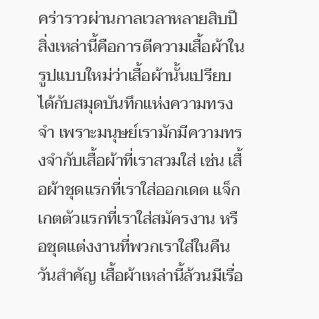คร่าราวผ่านกาลเวลาหลายสิบปี สิ่งเหล่านี้คือการตีความเสื้อผ้าในรูปแบบใหม่ว่าเสื้อผ้านั้นเปรียบได้กับสมุดบันทึกแห่งความทรงจำ เพราะมนุษย์เรามักมีความทรงจำกับเสื้อผ้าที่เราสวมใส่ เช่น เสื้อผ้าชุดแรกที่เราใส่ออกเดต แจ็กเกตตัวแรกที่เราใส่สมัครงาน หรือชุดแต่งงานที่พวกเราใส่ในคืนวันสำคัญ เสื้อผ้าเหล่านี้ล้วนมีเรื่อ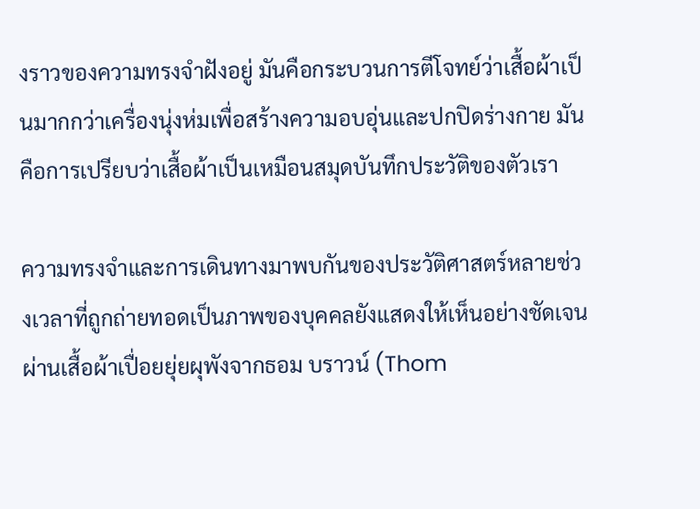งราวของความทรงจำฝังอยู่ มันคือกระบวนการตีโจทย์ว่าเสื้อผ้าเป็นมากกว่าเครื่องนุ่งห่มเพื่อสร้างความอบอุ่นและปกปิดร่างกาย มันคือการเปรียบว่าเสื้อผ้าเป็นเหมือนสมุดบันทึกประวัติของตัวเรา

ความทรงจำและการเดินทางมาพบกันของประวัติศาสตร์หลายช่วงเวลาที่ถูกถ่ายทอดเป็นภาพของบุคคลยังแสดงให้เห็นอย่างชัดเจนผ่านเสื้อผ้าเปื่อยยุ่ยผุพังจากธอม บราวน์ (Thom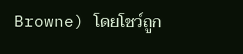Browne) โดยโชว์ถูก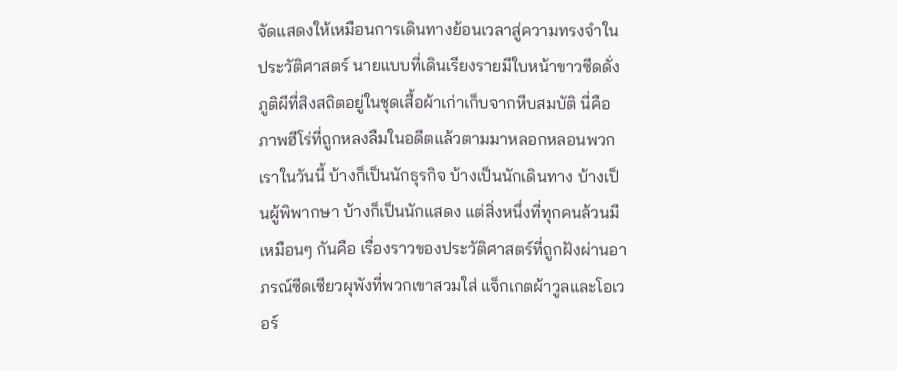จัดแสดงให้เหมือนการเดินทางย้อนเวลาสู่ความทรงจำในประวัติศาสตร์ นายแบบที่เดินเรียงรายมีใบหน้าขาวซีดดั่งภูติผีที่สิงสถิตอยู่ในชุดเสื้อผ้าเก่าเก็บจากหีบสมบัติ นี่คือภาพฮีโร่ที่ถูกหลงลืมในอดีตแล้วตามมาหลอกหลอนพวกเราในวันนี้ บ้างก็เป็นนักธุรกิจ บ้างเป็นนักเดินทาง บ้างเป็นผู้พิพากษา บ้างก็เป็นนักแสดง แต่สิ่งหนึ่งที่ทุกคนล้วนมีเหมือนๆ กันคือ เรื่องราวของประวัติศาสตร์ที่ถูกฝังผ่านอาภรณ์ซีดเซียวผุพังที่พวกเขาสวมใส่ แจ็กเกตผ้าวูลและโอเวอร์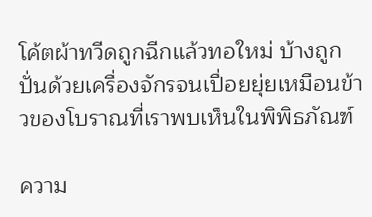โค้ตผ้าทวีดถูกฉีกแล้วทอใหม่ บ้างถูกปั่นด้วยเครื่องจักรจนเปื่อยยุ่ยเหมือนข้าวของโบราณที่เราพบเห็นในพิพิธภัณฑ์

ความ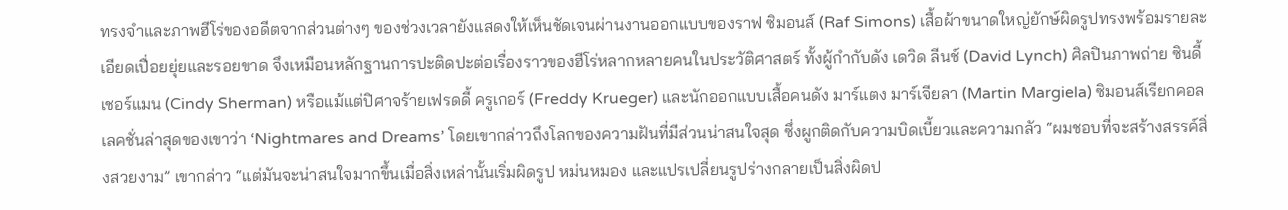ทรงจำและภาพฮีโร่ของอดีตจากส่วนต่างๆ ของช่วงเวลายังแสดงให้เห็นชัดเจนผ่านงานออกแบบของราฟ ซิมอนส์ (Raf Simons) เสื้อผ้าขนาดใหญ่ยักษ์ผิดรูปทรงพร้อมรายละเอียดเปื่อยยุ่ยและรอยขาด จึงเหมือนหลักฐานการปะติดปะต่อเรื่องราวของฮีโร่หลากหลายคนในประวัติศาสตร์ ทั้งผู้กำกับดัง เดวิด ลีนช์ (David Lynch) ศิลปินภาพถ่าย ซินดี้ เชอร์แมน (Cindy Sherman) หรือแม้แต่ปิศาจร้ายเฟรดดี้ ครูเกอร์ (Freddy Krueger) และนักออกแบบเสื้อคนดัง มาร์แตง มาร์เจียลา (Martin Margiela) ซิมอนส์เรียกคอลเลคชั่นล่าสุดของเขาว่า ‘Nightmares and Dreams’ โดยเขากล่าวถึงโลกของความฝันที่มีส่วนน่าสนใจสุด ซึ่งผูกติดกับความบิดเบี้ยวและความกลัว “ผมชอบที่จะสร้างสรรค์สิ่งสวยงาม” เขากล่าว “แต่มันจะน่าสนใจมากขึ้นเมื่อสิ่งเหล่านั้นเริ่มผิดรูป หม่นหมอง และแปรเปลี่ยนรูปร่างกลายเป็นสิ่งผิดป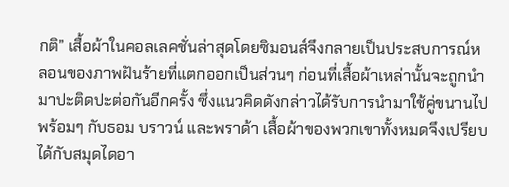กติ” เสื้อผ้าในคอลเลคชั่นล่าสุดโดยซิมอนส์จึงกลายเป็นประสบการณ์หลอนของภาพฝันร้ายที่แตกออกเป็นส่วนๆ ก่อนที่เสื้อผ้าเหล่านั้นจะถูกนำมาปะติดปะต่อกันอีกครั้ง ซึ่งแนวคิดดังกล่าวได้รับการนำมาใช้คู่ขนานไปพร้อมๆ กับธอม บราวน์ และพราด้า เสื้อผ้าของพวกเขาทั้งหมดจึงเปรียบได้กับสมุดไดอา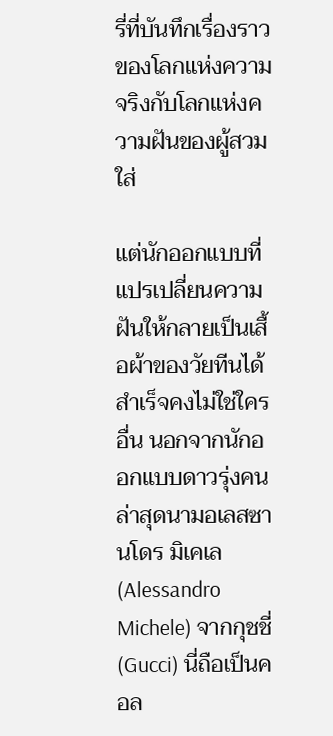รี่ที่บันทึกเรื่องราวของโลกแห่งความจริงกับโลกแห่งความฝันของผู้สวมใส่

แต่นักออกแบบที่แปรเปลี่ยนความฝันให้กลายเป็นเสื้อผ้าของวัยทีนได้สำเร็จคงไม่ใช่ใครอื่น นอกจากนักออกแบบดาวรุ่งคนล่าสุดนามอเลสซานโดร มิเคเล (Alessandro Michele) จากกุชชี่ (Gucci) นี่ถือเป็นคอล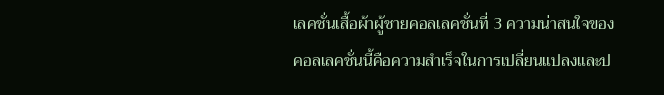เลคชั่นเสื้อผ้าผู้ชายคอลเลคชั่นที่ 3 ความน่าสนใจของคอลเลคชั่นนี้คือความสำเร็จในการเปลี่ยนแปลงและป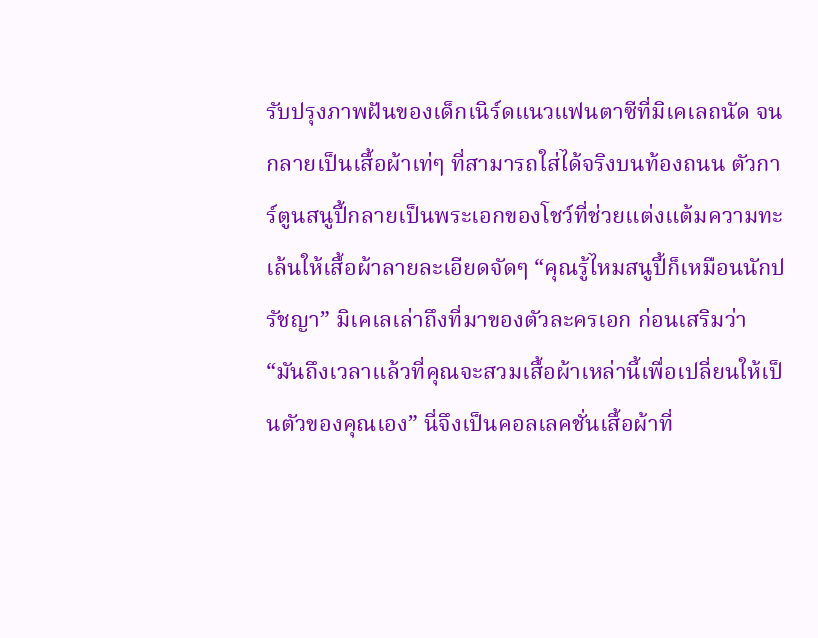รับปรุงภาพฝันของเด็กเนิร์ดแนวแฟนตาซีที่มิเคเลถนัด จนกลายเป็นเสื้อผ้าเท่ๆ ที่สามารถใส่ได้จริงบนท้องถนน ตัวการ์ตูนสนูปี้กลายเป็นพระเอกของโชว์ที่ช่วยแต่งแต้มความทะเล้นให้เสื้อผ้าลายละเอียดจัดๆ “คุณรู้ไหมสนูปี้ก็เหมือนนักปรัชญา” มิเคเลเล่าถึงที่มาของตัวละครเอก ก่อนเสริมว่า “มันถึงเวลาแล้วที่คุณจะสวมเสื้อผ้าเหล่านี้เพื่อเปลี่ยนให้เป็นตัวของคุณเอง” นี่จึงเป็นคอลเลคชั่นเสื้อผ้าที่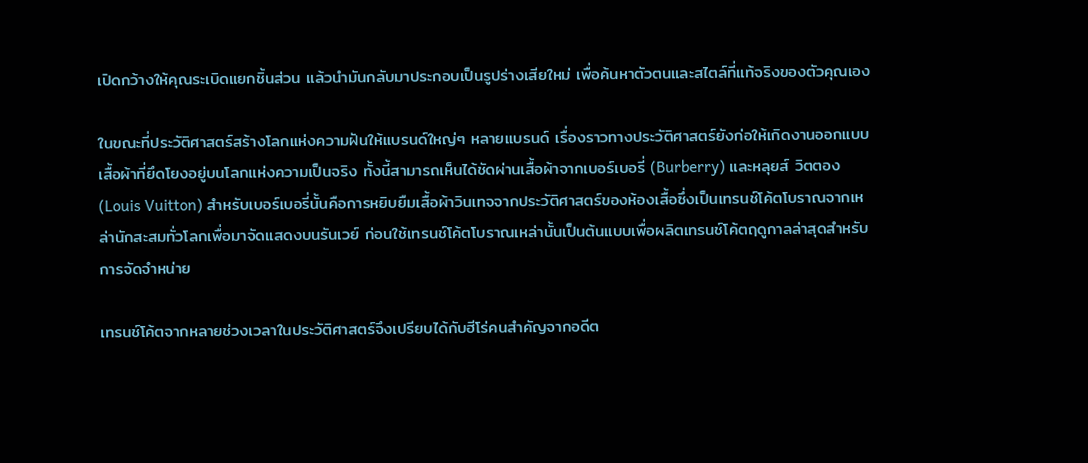เปิดกว้างให้คุณระเบิดแยกชิ้นส่วน แล้วนำมันกลับมาประกอบเป็นรูปร่างเสียใหม่ เพื่อค้นหาตัวตนและสไตล์ที่แท้จริงของตัวคุณเอง

ในขณะที่ประวัติศาสตร์สร้างโลกแห่งความฝันให้แบรนด์ใหญ่ๆ หลายแบรนด์ เรื่องราวทางประวัติศาสตร์ยังก่อให้เกิดงานออกแบบเสื้อผ้าที่ยึดโยงอยู่บนโลกแห่งความเป็นจริง ทั้งนี้สามารถเห็นได้ชัดผ่านเสื้อผ้าจากเบอร์เบอรี่ (Burberry) และหลุยส์ วิตตอง (Louis Vuitton) สำหรับเบอร์เบอรี่นั้นคือการหยิบยืมเสื้อผ้าวินเทจจากประวัติศาสตร์ของห้องเสื้อซึ่งเป็นเทรนช์โค้ตโบราณจากเหล่านักสะสมทั่วโลกเพื่อมาจัดแสดงบนรันเวย์ ก่อนใช้เทรนช์โค้ตโบราณเหล่านั้นเป็นต้นแบบเพื่อผลิตเทรนช์โค้ตฤดูกาลล่าสุดสำหรับการจัดจำหน่าย

เทรนช์โค้ตจากหลายช่วงเวลาในประวัติศาสตร์จึงเปรียบได้กับฮีโร่คนสำคัญจากอดีต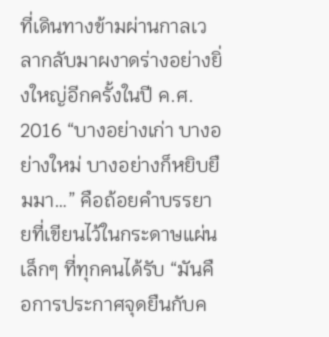ที่เดินทางข้ามผ่านกาลเวลากลับมาผงาดร่างอย่างยิ่งใหญ่อีกครั้งในปี ค.ศ. 2016 “บางอย่างเก่า บางอย่างใหม่ บางอย่างก็หยิบยืมมา…” คือถ้อยคำบรรยายที่เขียนไว้ในกระดาษแผ่นเล็กๆ ที่ทุกคนได้รับ “มันคือการประกาศจุดยืนกับค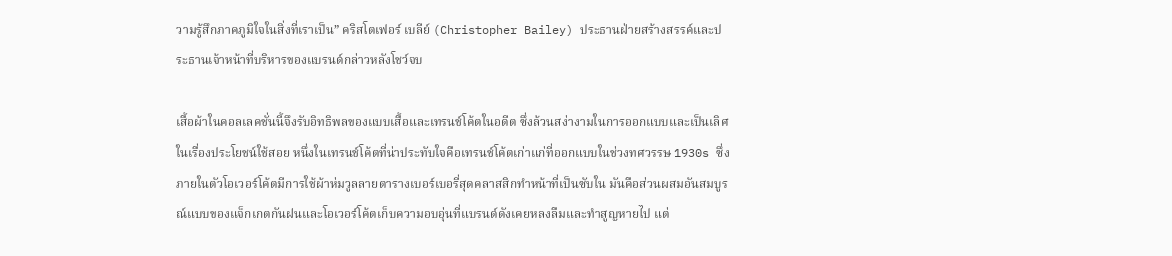วามรู้สึกภาคภูมิใจในสิ่งที่เราเป็น” คริสโตเฟอร์ เบลีย์ (Christopher Bailey) ประธานฝ่ายสร้างสรรค์และประธานเจ้าหน้าที่บริหารของแบรนด์กล่าวหลังโชว์จบ

เสื้อผ้าในคอลเลคชั่นนี้จึงรับอิทธิพลของแบบเสื้อและเทรนช์โค้ตในอดีต ซึ่งล้วนสง่างามในการออกแบบและเป็นเลิศในเรื่องประโยชน์ใช้สอย หนึ่งในเทรนช์โค้ตที่น่าประทับใจคือเทรนช์โค้ตเก่าแก่ที่ออกแบบในช่วงทศวรรษ 1930s ซึ่งภายในตัวโอเวอร์โค้ตมีการใช้ผ้าห่มวูลลายตารางเบอร์เบอรี่สุดคลาสสิกทำหน้าที่เป็นซับใน มันคือส่วนผสมอันสมบูรณ์แบบของแจ็กเกตกันฝนและโอเวอร์โค้ตเก็บความอบอุ่นที่แบรนด์ดังเคยหลงลืมและทำสูญหายไป แต่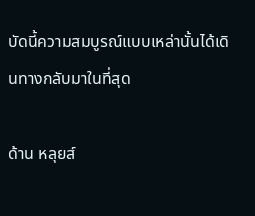บัดนี้ความสมบูรณ์แบบเหล่านั้นได้เดินทางกลับมาในที่สุด

ด้าน หลุยส์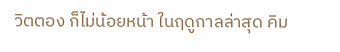วิตตอง ก็ไม่น้อยหน้า ในฤดูกาลล่าสุด คิม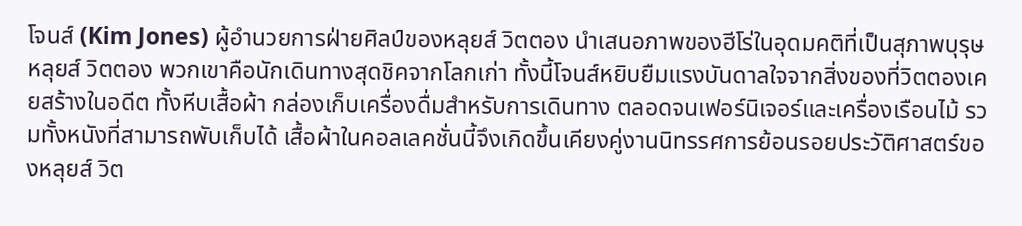โจนส์ (Kim Jones) ผู้อำนวยการฝ่ายศิลป์ของหลุยส์ วิตตอง นำเสนอภาพของฮีโร่ในอุดมคติที่เป็นสุภาพบุรุษหลุยส์ วิตตอง พวกเขาคือนักเดินทางสุดชิคจากโลกเก่า ทั้งนี้โจนส์หยิบยืมแรงบันดาลใจจากสิ่งของที่วิตตองเคยสร้างในอดีต ทั้งหีบเสื้อผ้า กล่องเก็บเครื่องดื่มสำหรับการเดินทาง ตลอดจนเฟอร์นิเจอร์และเครื่องเรือนไม้ รวมทั้งหนังที่สามารถพับเก็บได้ เสื้อผ้าในคอลเลคชั่นนี้จึงเกิดขึ้นเคียงคู่งานนิทรรศการย้อนรอยประวัติศาสตร์ของหลุยส์ วิต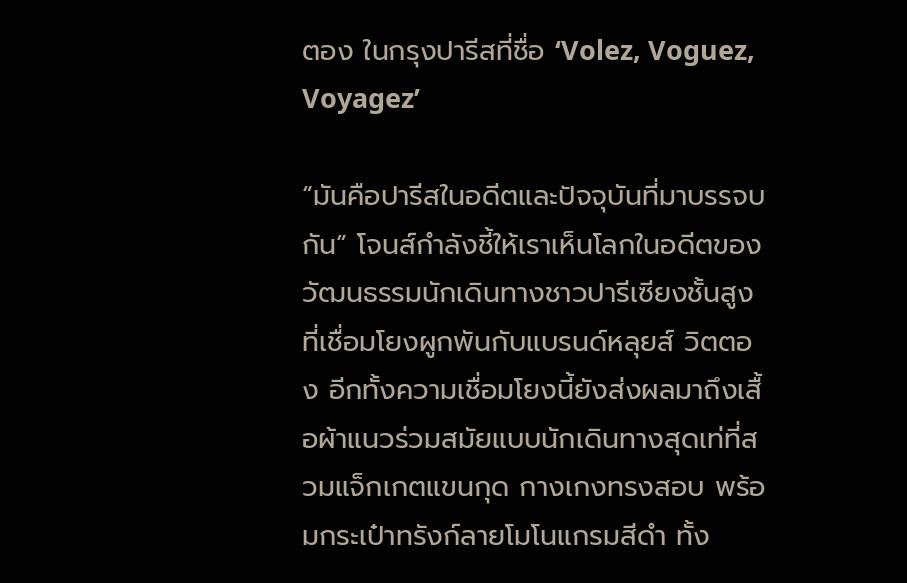ตอง ในกรุงปารีสที่ชื่อ ‘Volez, Voguez, Voyagez’

“มันคือปารีสในอดีตและปัจจุบันที่มาบรรจบกัน” โจนส์กำลังชี้ให้เราเห็นโลกในอดีตของวัฒนธรรมนักเดินทางชาวปารีเซียงชั้นสูงที่เชื่อมโยงผูกพันกับแบรนด์หลุยส์ วิตตอง อีกทั้งความเชื่อมโยงนี้ยังส่งผลมาถึงเสื้อผ้าแนวร่วมสมัยแบบนักเดินทางสุดเท่ที่สวมแจ็กเกตแขนกุด กางเกงทรงสอบ พร้อมกระเป๋าทรังก์ลายโมโนแกรมสีดำ ทั้ง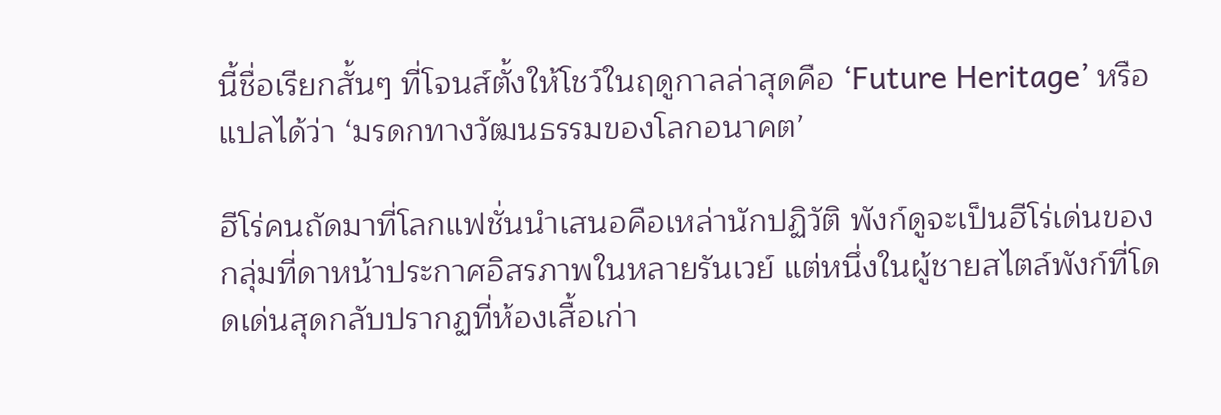นี้ชื่อเรียกสั้นๆ ที่โจนส์ตั้งให้โชว์ในฤดูกาลล่าสุดคือ ‘Future Heritage’ หรือแปลได้ว่า ‘มรดกทางวัฒนธรรมของโลกอนาคต’

ฮีโร่คนถัดมาที่โลกแฟชั่นนำเสนอคือเหล่านักปฏิวัติ พังก์ดูจะเป็นฮีโร่เด่นของกลุ่มที่ดาหน้าประกาศอิสรภาพในหลายรันเวย์ แต่หนึ่งในผู้ชายสไตล์พังก์ที่โดดเด่นสุดกลับปรากฏที่ห้องเสื้อเก่า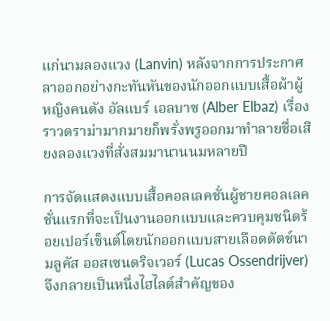แก่นามลองแวง (Lanvin) หลังจากการประกาศลาออกอย่างกะทันหันของนักออกแบบเสื้อผ้าผู้หญิงคนดัง อัลแบร์ เอลบาซ (Alber Elbaz) เรื่องราวดราม่ามากมายก็พรั่งพรูออกมาทำลายชื่อเสียงลองแวงที่สั่งสมมานานนมหลายปี

การจัดแสดงแบบเสื้อคอลเลคชั่นผู้ชายคอลเลคชั่นแรกที่จะเป็นงานออกแบบและควบคุมชนิดร้อยเปอร์เซ็นต์โดยนักออกแบบสายเลือดดัตช์นามลูคัส ออสเซนดริจเวอร์ (Lucas Ossendrijver) จึงกลายเป็นหนึ่งไฮไลต์สำคัญของ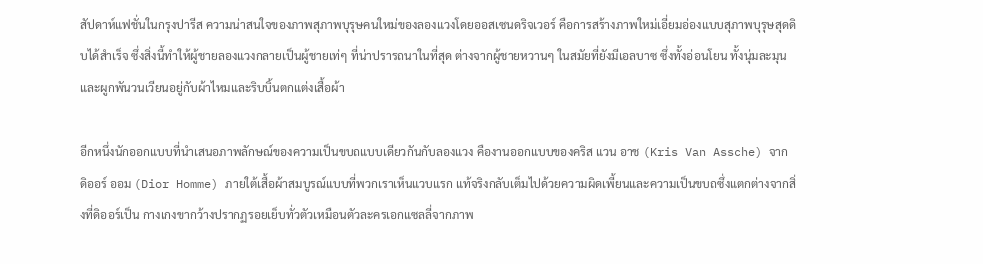สัปดาห์แฟชั่นในกรุงปารีส ความน่าสนใจของภาพสุภาพบุรุษคนใหม่ของลองแวงโดยออสเซนดริจเวอร์ คือการสร้างภาพใหม่เอี่ยมอ่องแบบสุภาพบุรุษสุดดิบได้สำเร็จ ซึ่งสิ่งนี้ทำให้ผู้ชายลองแวงกลายเป็นผู้ชายเท่ๆ ที่น่าปรารถนาในที่สุด ต่างจากผู้ชายหวานๆ ในสมัยที่ยังมีเอลบาซ ซึ่งทั้งอ่อนโยน ทั้งนุ่มละมุน และผูกพันวนเวียนอยู่กับผ้าไหมและริบบิ้นตกแต่งเสื้อผ้า

อีกหนึ่งนักออกแบบที่นำเสนอภาพลักษณ์ของความเป็นขบถแบบเดียวกันกับลองแวง คืองานออกแบบของคริส แวน อาช (Kris Van Assche) จาก ดิออร์ ออม (Dior Homme) ภายใต้เสื้อผ้าสมบูรณ์แบบที่พวกเราเห็นแวบแรก แท้จริงกลับเต็มไปด้วยความผิดเพี้ยนและความเป็นขบถซึ่งแตกต่างจากสิ่งที่ดิออร์เป็น กางเกงขากว้างปรากฏรอยเย็บทั่วตัวเหมือนตัวละครเอกแซลลี่จากภาพ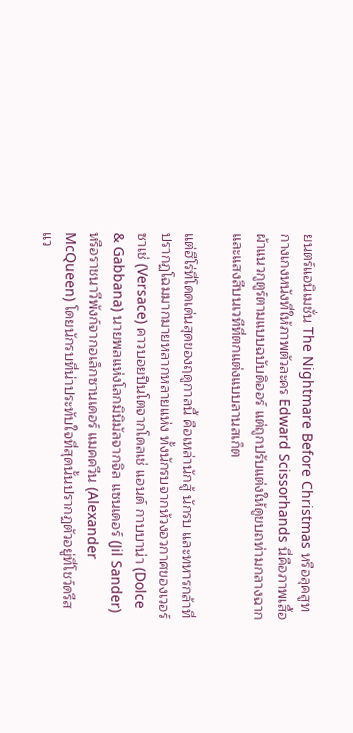ยนตร์แอนิเมชั่น The Nightmare Before Christmas หรือลุคสูทกางเกงหนังที่ให้ภาพตัวละคร Edward Scissorhands นี่คือภาพเสื้อผ้าแนวกูตูร์ตามแบบฉบับดิออร์ แต่ถูกปรับแต่งให้ดูขบถท่ามกลางฉากและแสงสีบนเวทีที่ตกแต่งแบบลานสเก็ต

แต่ฮีโร่ที่โดดเด่นสุดของฤดูกาลนี้ คือเหล่านักสู้ นักรบ และทหารกล้าที่ปรากฏโฉมมากมายหลากหลายแห่ง ทั้งนักรบจากห้วงอวกาศของเวอร์ซาเช่ (Versace) คาวบอยปืนโตจากโดลเช่ แอนด์ กาบบาน่า (Dolce & Gabbana) นายพลแห่งโลกมินิมัลจากจิล แซนเดอร์ (Jil Sander) หรือราชนาวีพังก์จากอเล็กซานเดอร์ แมคควีน (Alexander McQueen) โดยนักรบที่น่าประทับใจที่สุดนั้นปรากฏตัวอยู่ที่โชว์ดรีส แว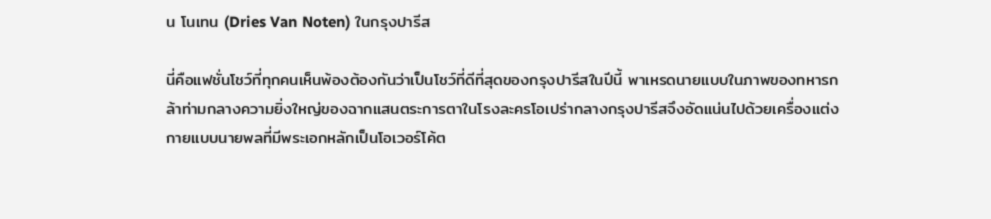น โนเทน (Dries Van Noten) ในกรุงปารีส

นี่คือแฟชั่นโชว์ที่ทุกคนเห็นพ้องต้องกันว่าเป็นโชว์ที่ดีที่สุดของกรุงปารีสในปีนี้ พาเหรดนายแบบในภาพของทหารกล้าท่ามกลางความยิ่งใหญ่ของฉากแสนตระการตาในโรงละครโอเปร่ากลางกรุงปารีสจึงอัดแน่นไปด้วยเครื่องแต่งกายแบบนายพลที่มีพระเอกหลักเป็นโอเวอร์โค้ต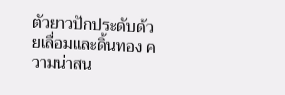ตัวยาวปักประดับด้วยเลื่อมและดิ้นทอง ความน่าสน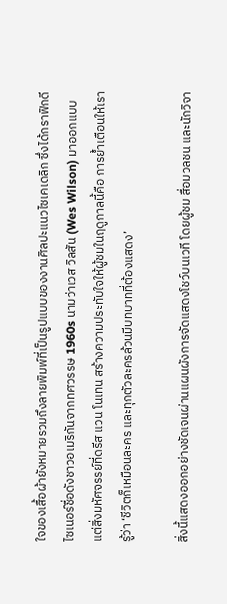ใจของเสื้อผ้ายังหมายรวมถึงลายพิมพ์ที่เป็นรูปแบบของงานศิลปะแนวไซเคเดลิก ซึ่งได้กราฟิกดีไซเนอร์ชื่อดังชาวอเมริกันจากทศวรรษ 1960s นามว่าเวส วิลสัน (Wes Wilson) มาออกแบบ แต่สิ่งมหัศจรรย์ที่ดรีส แวน โนเทน สร้างความประทับใจให้ผู้ชมในฤดูกาลนี้คือ การย้ำเตือนให้เรารู้ว่า ‘ชีวิตก็เหมือนละคร และทุกตัวละครล้วนมีบทบาทที่ต้องแสดง’

สิ่งนี้แสดงออกอย่างชัดเจนผ่านแผนผังการจัดแสดงโชว์บนเวที โดยผู้ชม สื่อมวลชน และนักวิจา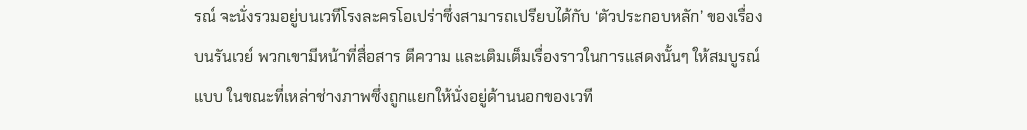รณ์ จะนั่งรวมอยู่บนเวทีโรงละครโอเปร่าซึ่งสามารถเปรียบได้กับ ‘ตัวประกอบหลัก’ ของเรื่องบนรันเวย์ พวกเขามีหน้าที่สื่อสาร ตีความ และเติมเต็มเรื่องราวในการแสดงนั้นๆ ให้สมบูรณ์แบบ ในขณะที่เหล่าช่างภาพซึ่งถูกแยกให้นั่งอยู่ด้านนอกของเวที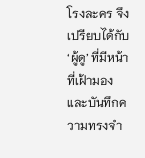โรงละคร จึงเปรียบได้กับ ‘ผู้ดู’ ที่มีหน้าที่เฝ้ามองและบันทึกความทรงจำ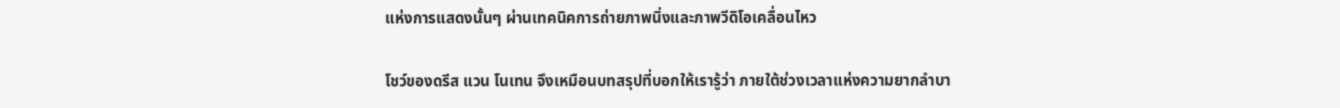แห่งการแสดงนั้นๆ ผ่านเทคนิคการถ่ายภาพนิ่งและภาพวีดิโอเคลื่อนไหว

โชว์ของดรีส แวน โนเทน จึงเหมือนบทสรุปที่บอกให้เรารู้ว่า ภายใต้ช่วงเวลาแห่งความยากลำบา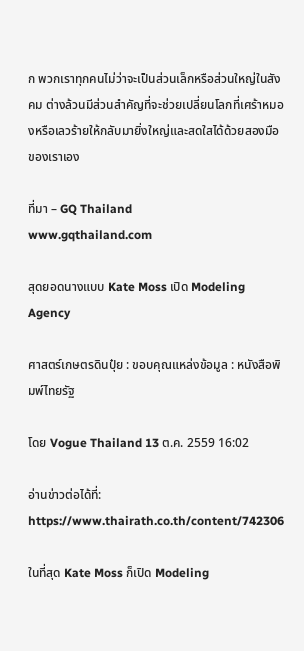ก พวกเราทุกคนไม่ว่าจะเป็นส่วนเล็กหรือส่วนใหญ่ในสังคม ต่างล้วนมีส่วนสำคัญที่จะช่วยเปลี่ยนโลกที่เศร้าหมองหรือเลวร้ายให้กลับมายิ่งใหญ่และสดใสได้ด้วยสองมือของเราเอง

ที่มา – GQ Thailand
www.gqthailand.com

สุดยอดนางแบบ Kate Moss เปิด Modeling Agency

ศาสตร์เกษตรดินปุ๋ย : ขอบคุณแหล่งข้อมูล : หนังสือพิมพ์ไทยรัฐ

โดย Vogue Thailand 13 ต.ค. 2559 16:02

อ่านข่าวต่อได้ที่: https://www.thairath.co.th/content/742306

ในที่สุด Kate Moss ก็เปิด Modeling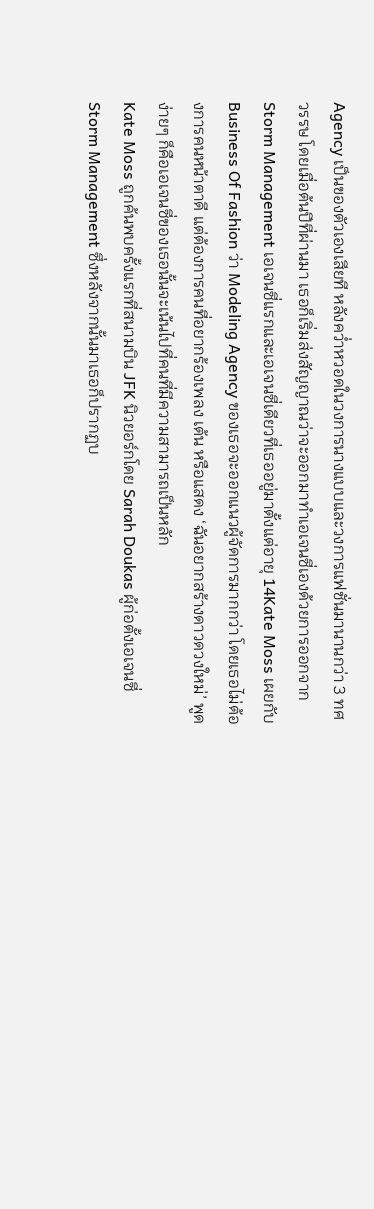Agency เป็นของตัวเองเสียที หลังคว่ำหวอดในวงการนางแบบและวงการแฟชั่นมานานกว่า 3 ทศวรรษ โดยเมื่อต้นปีที่ผ่านมา เธอก็เริ่มส่งสัญญาณว่าจะออกมาทำเอเจนซี่เองด้วยการออกจาก Storm Management เอเจนซี่แรกและเอเจนซี่เดียวที่เธออยู่มาตั้งแต่อายุ 14Kate Moss เผยกับ Business Of Fashion ว่า Modeling Agency ของเธอจะออกแนวผู้จัดการมากกว่า โดยเธอไม่ต้องการคนหน้าตาดี แต่ต้องการคนที่อยากร้องเพลง เต้น หรือแสดง ‘ฉันอยากสร้างดาวดวงใหม่’ พูดง่ายๆ ก็คือเอเจนซี่ของเธอนั้นจะเน้นไปที่คนที่มีความสามารถเป็นหลัก
Kate Moss ถูกค้นพบครั้งแรกที่สนามบิน JFK นิวยอร์กโดย Sarah Doukas ผู้ก่อตั้งเอเจนซี่ Storm Management ซึ่งหลังจากนั้นมาเธอก็ปรากฏบ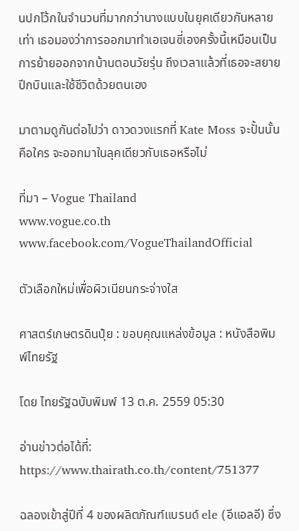นปกโว้กในจำนวนที่มากกว่านางแบบในยุคเดียวกันหลายเท่า เธอมองว่าการออกมาทำเอเจนซี่เองครั้งนี้เหมือนเป็นการย้ายออกจากบ้านตอนวัยรุ่น ถึงเวลาแล้วที่เธอจะสยายปีกบินและใช้ชีวิตด้วยตนเอง

มาตามดูกันต่อไปว่า ดาวดวงแรกที่ Kate Moss จะปั้นนั้นคือใคร จะออกมาในลุคเดียวกับเธอหรือไม่

ที่มา – Vogue Thailand
www.vogue.co.th
www.facebook.com/VogueThailandOfficial

ตัวเลือกใหม่เพื่อผิวเนียนกระจ่างใส

ศาสตร์เกษตรดินปุ๋ย : ขอบคุณแหล่งข้อมูล : หนังสือพิมพ์ไทยรัฐ

โดย ไทยรัฐฉบับพิมพ์ 13 ต.ค. 2559 05:30

อ่านข่าวต่อได้ที่: https://www.thairath.co.th/content/751377

ฉลองเข้าสู่ปีที่ 4 ของผลิตภัณฑ์แบรนด์ ele (อีแอลอี) ซึ่ง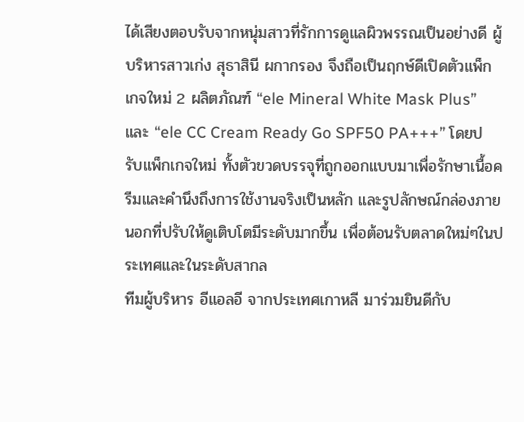ได้เสียงตอบรับจากหนุ่มสาวที่รักการดูแลผิวพรรณเป็นอย่างดี ผู้บริหารสาวเก่ง สุธาสินี ผกากรอง จึงถือเป็นฤกษ์ดีเปิดตัวแพ็กเกจใหม่ 2 ผลิตภัณฑ์ “ele Mineral White Mask Plus” และ “ele CC Cream Ready Go SPF50 PA+++” โดยปรับแพ็กเกจใหม่ ทั้งตัวขวดบรรจุที่ถูกออกแบบมาเพื่อรักษาเนื้อครีมและคำนึงถึงการใช้งานจริงเป็นหลัก และรูปลักษณ์กล่องภายนอกที่ปรับให้ดูเติบโตมีระดับมากขึ้น เพื่อต้อนรับตลาดใหม่ๆในประเทศและในระดับสากล
ทีมผู้บริหาร อีแอลอี จากประเทศเกาหลี มาร่วมยินดีกับ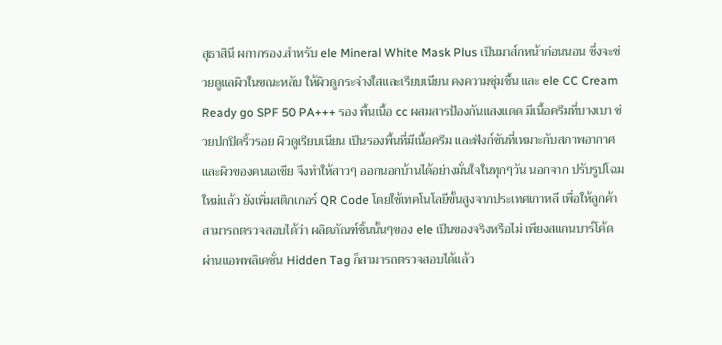สุธาสินี ผกากรอง.สำหรับ ele Mineral White Mask Plus เป็นมาส์กหน้าก่อนนอน ซึ่งจะช่วยดูแลผิวในขณะหลับ ให้ผิวดูกระจ่างใสและเรียบเนียน คงความชุ่มชื้น และ ele CC Cream Ready go SPF 50 PA+++ รอง พื้นเนื้อ cc ผสมสารป้องกันแสงแดด มีเนื้อครีมที่บางเบา ช่วยปกปิดริ้วรอย ผิวดูเรียบเนียน เป็นรองพื้นที่มีเนื้อครีม และฟังก์ชันที่เหมาะกับสภาพอากาศและผิวของคนเอเชีย จึงทำให้สาวๆ ออกนอกบ้านได้อย่างมั่นใจในทุกๆวัน นอกจาก ปรับรูปโฉมใหม่แล้ว ยังเพิ่มสติกเกอร์ QR Code โดยใช้เทคโนโลยีขั้นสูงจากประเทศเกาหลี เพื่อให้ลูกค้าสามารถตรวจสอบได้ว่า ผลิตภัณฑ์ชิ้นนั้นๆของ ele เป็นของจริงหรือไม่ เพียงสแกนบาร์โค้ดผ่านแอพพลิเคชั่น Hidden Tag ก็สามารถตรวจสอบได้แล้ว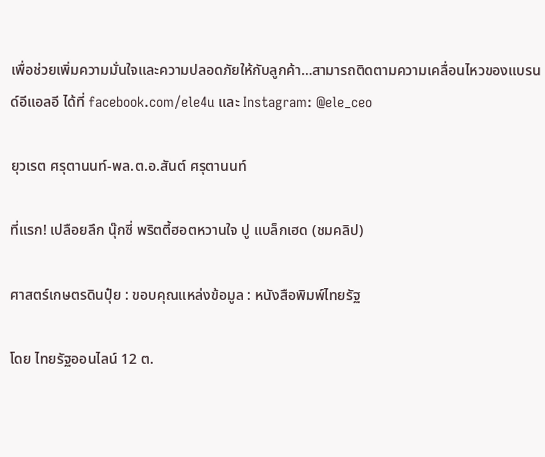เพื่อช่วยเพิ่มความมั่นใจและความปลอดภัยให้กับลูกค้า…สามารถติดตามความเคลื่อนไหวของแบรนด์อีแอลอี ได้ที่ facebook.com/ele4u และ Instagram: @ele_ceo

ยุวเรต ศรุตานนท์-พล.ต.อ.สันต์ ศรุตานนท์

ที่แรก! เปลือยลึก นุ๊กซี่ พริตตี้ฮอตหวานใจ ปู แบล็กเฮด (ชมคลิป)

ศาสตร์เกษตรดินปุ๋ย : ขอบคุณแหล่งข้อมูล : หนังสือพิมพ์ไทยรัฐ

โดย ไทยรัฐออนไลน์ 12 ต.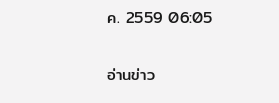ค. 2559 06:05

อ่านข่าว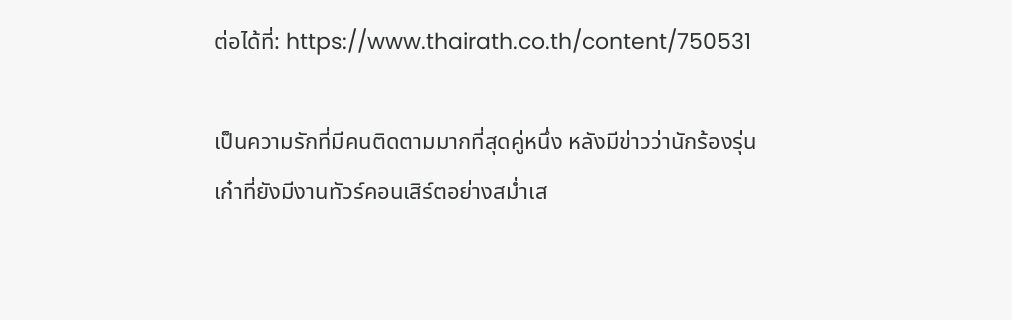ต่อได้ที่: https://www.thairath.co.th/content/750531

เป็นความรักที่มีคนติดตามมากที่สุดคู่หนึ่ง หลังมีข่าวว่านักร้องรุ่นเก๋าที่ยังมีงานทัวร์คอนเสิร์ตอย่างสม่ำเส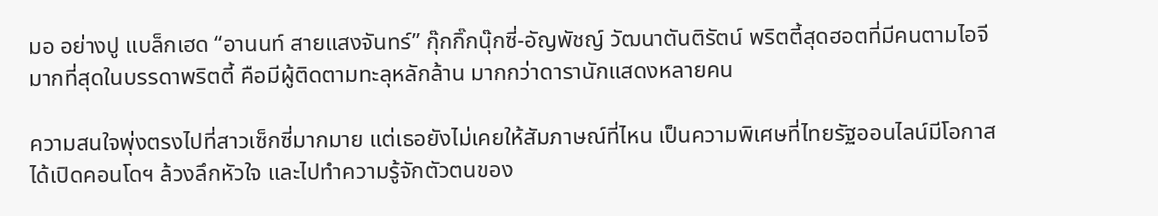มอ อย่างปู แบล็กเฮด “อานนท์ สายแสงจันทร์” กุ๊กกิ๊กนุ๊กซี่-อัญพัชญ์ วัฒนาตันติรัตน์ พริตตี้สุดฮอตที่มีคนตามไอจีมากที่สุดในบรรดาพริตตี้ คือมีผู้ติดตามทะลุหลักล้าน มากกว่าดารานักแสดงหลายคน

ความสนใจพุ่งตรงไปที่สาวเซ็กซี่มากมาย แต่เธอยังไม่เคยให้สัมภาษณ์ที่ไหน เป็นความพิเศษที่ไทยรัฐออนไลน์มีโอกาสได้เปิดคอนโดฯ ล้วงลึกหัวใจ และไปทำความรู้จักตัวตนของ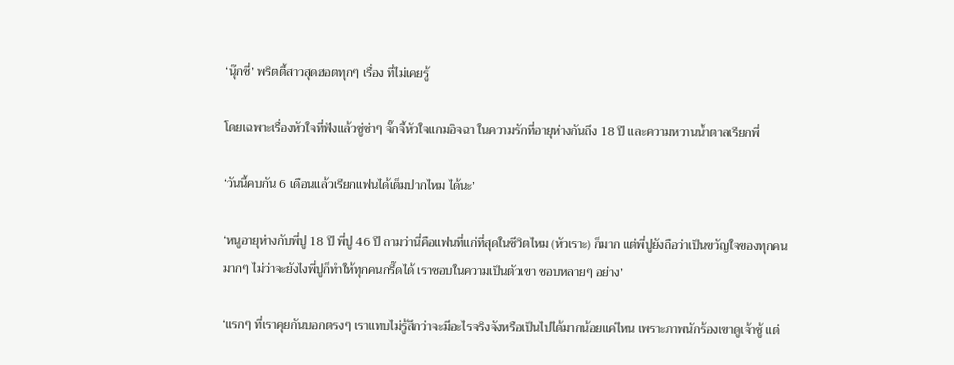‘นุ๊กซี่’ พริตตี้สาวสุดฮอตทุกๆ เรื่อง ที่ไม่เคยรู้

โดยเฉพาะเรื่องหัวใจที่ฟังแล้วซู่ซ่าๆ จั๊กจี้หัวใจแกมอิจฉา ในความรักที่อายุห่างกันถึง 18 ปี และความหวานน้ำตาลเรียกพี่

‘วันนี้คบกัน 6 เดือนแล้วเรียกแฟนได้เต็มปากไหม ได้นะ’

‘หนูอายุห่างกับพี่ปู 18 ปี พี่ปู 46 ปี ถามว่านี่คือแฟนที่แก่ที่สุดในชีวิตไหม (หัวเราะ) ก็มาก แต่พี่ปูยังถือว่าเป็นขวัญใจของทุกคนมากๆ ไม่ว่าจะยังไงพี่ปูก็ทำให้ทุกคนกรี๊ดได้ เราชอบในความเป็นตัวเขา ชอบหลายๆ อย่าง’

‘แรกๆ ที่เราคุยกันบอกตรงๆ เราแทบไม่รู้สึกว่าจะมีอะไรจริงจังหรือเป็นไปได้มากน้อยแค่ไหน เพราะภาพนักร้องเขาดูเจ้าชู้ แต่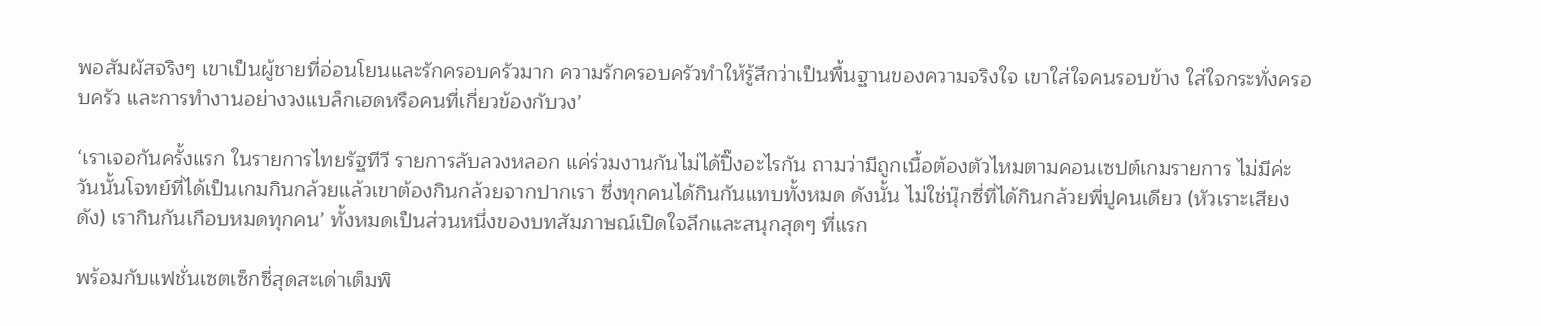พอสัมผัสจริงๆ เขาเป็นผู้ชายที่อ่อนโยนและรักครอบครัวมาก ความรักครอบครัวทำให้รู้สึกว่าเป็นพื้นฐานของความจริงใจ เขาใส่ใจคนรอบข้าง ใส่ใจกระทั่งครอบครัว และการทำงานอย่างวงแบล็กเฮดหรือคนที่เกี่ยวข้องกับวง’

‘เราเจอกันครั้งแรก ในรายการไทยรัฐทีวี รายการลับลวงหลอก แค่ร่วมงานกันไม่ได้ปิ๊งอะไรกัน ถามว่ามีถูกเนื้อต้องตัวไหมตามคอนเซปต์เกมรายการ ไม่มีค่ะ วันนั้นโจทย์ที่ได้เป็นเกมกินกล้วยแล้วเขาต้องกินกล้วยจากปากเรา ซึ่งทุกคนได้กินกันแทบทั้งหมด ดังนั้น ไม่ใช่นุ๊กซี่ที่ได้กินกล้วยพี่ปูคนเดียว (หัวเราะเสียงดัง) เรากินกันเกือบหมดทุกคน’ ทั้งหมดเป็นส่วนหนึ่งของบทสัมภาษณ์เปิดใจลึกและสนุกสุดๆ ที่แรก

พร้อมกับแฟชั่นเซตเซ็กซี่สุดสะเด่าเต็มพิ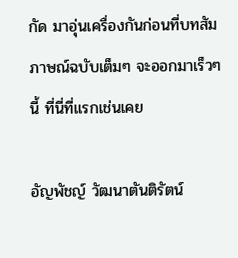กัด มาอุ่นเครื่องกันก่อนที่บทสัมภาษณ์ฉบับเต็มๆ จะออกมาเร็วๆ นี้ ที่นี่ที่แรกเช่นเคย

อัญพัชญ์ วัฒนาตันติรัตน์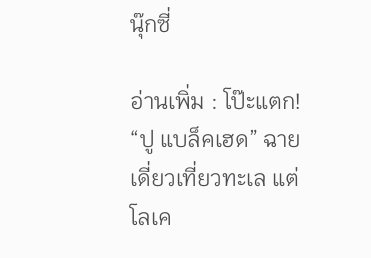นุ๊กซี่

อ่านเพิ่ม : โป๊ะแตก! “ปู แบล็คเฮด” ฉายเดี่ยวเที่ยวทะเล แต่โลเค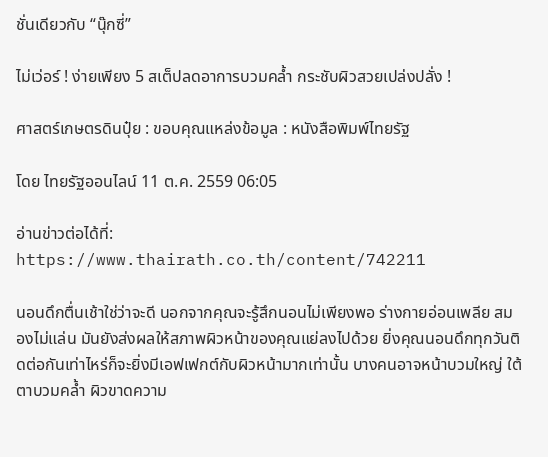ชั่นเดียวกับ “นุ๊กซี่”

ไม่เว่อร์ ! ง่ายเพียง 5 สเต็ปลดอาการบวมคล้ำ กระชับผิวสวยเปล่งปลั่ง !

ศาสตร์เกษตรดินปุ๋ย : ขอบคุณแหล่งข้อมูล : หนังสือพิมพ์ไทยรัฐ

โดย ไทยรัฐออนไลน์ 11 ต.ค. 2559 06:05

อ่านข่าวต่อได้ที่: https://www.thairath.co.th/content/742211

นอนดึกตื่นเช้าใช่ว่าจะดี นอกจากคุณจะรู้สึกนอนไม่เพียงพอ ร่างกายอ่อนเพลีย สมองไม่แล่น มันยังส่งผลให้สภาพผิวหน้าของคุณแย่ลงไปด้วย ยิ่งคุณนอนดึกทุกวันติดต่อกันเท่าไหร่ก็จะยิ่งมีเอฟเฟกต์กับผิวหน้ามากเท่านั้น บางคนอาจหน้าบวมใหญ่ ใต้ตาบวมคล้ำ ผิวขาดความ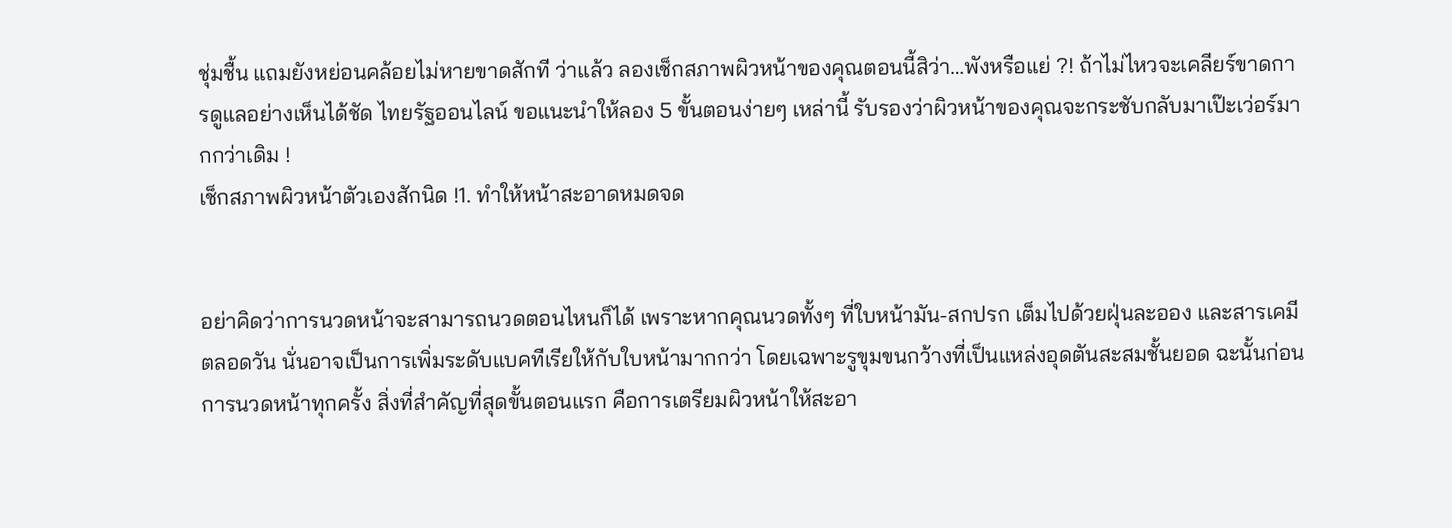ชุ่มชื้น แถมยังหย่อนคล้อยไม่หายขาดสักที ว่าแล้ว ลองเช็กสภาพผิวหน้าของคุณตอนนี้สิว่า…พังหรือแย่ ?! ถ้าไม่ไหวจะเคลียร์ขาดการดูแลอย่างเห็นได้ชัด ไทยรัฐออนไลน์ ขอแนะนำให้ลอง 5 ขั้นตอนง่ายๆ เหล่านี้ รับรองว่าผิวหน้าของคุณจะกระชับกลับมาเป๊ะเว่อร์มากกว่าเดิม !
เช็กสภาพผิวหน้าตัวเองสักนิด !1. ทำให้หน้าสะอาดหมดจด


อย่าคิดว่าการนวดหน้าจะสามารถนวดตอนไหนก็ได้ เพราะหากคุณนวดทั้งๆ ที่ใบหน้ามัน-สกปรก เต็มไปด้วยฝุ่นละออง และสารเคมีตลอดวัน นั่นอาจเป็นการเพิ่มระดับแบคทีเรียให้กับใบหน้ามากกว่า โดยเฉพาะรูขุมขนกว้างที่เป็นแหล่งอุดตันสะสมชั้นยอด ฉะนั้นก่อนการนวดหน้าทุกครั้ง สิ่งที่สำคัญที่สุดขั้นตอนแรก คือการเตรียมผิวหน้าให้สะอา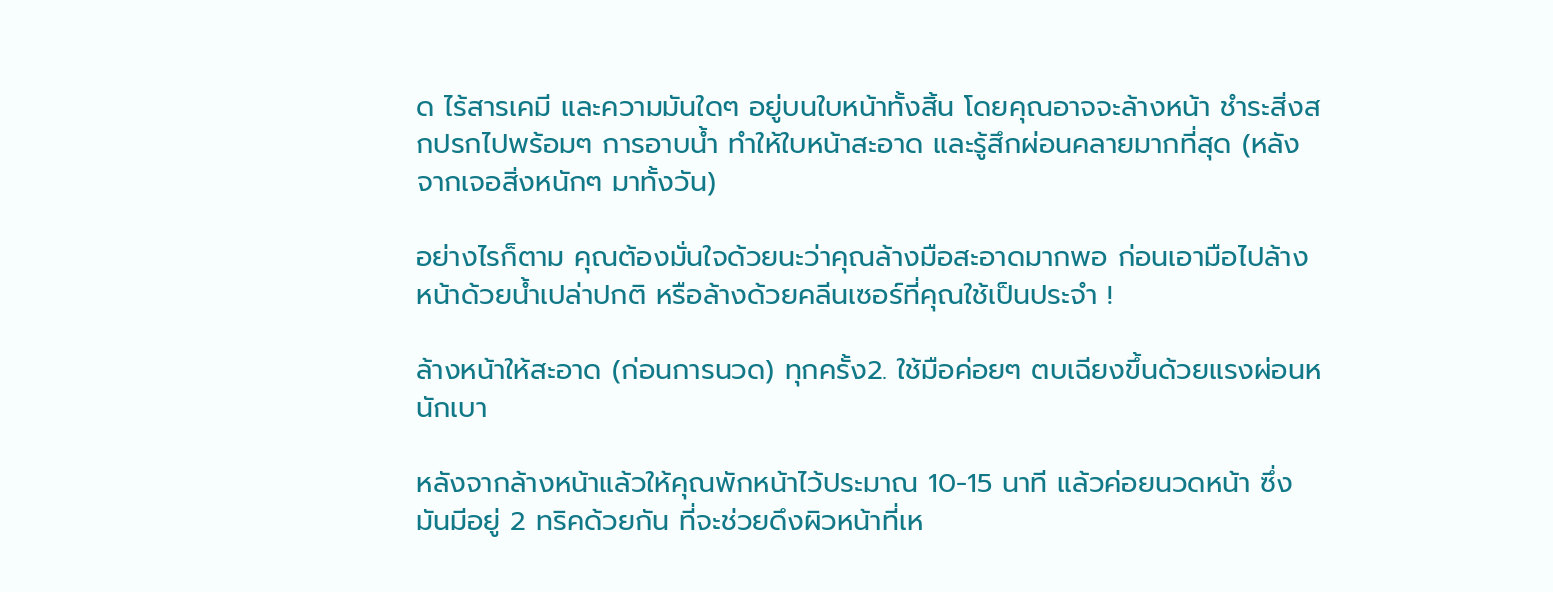ด ไร้สารเคมี และความมันใดๆ อยู่บนใบหน้าทั้งสิ้น โดยคุณอาจจะล้างหน้า ชำระสิ่งสกปรกไปพร้อมๆ การอาบน้ำ ทำให้ใบหน้าสะอาด และรู้สึกผ่อนคลายมากที่สุด (หลังจากเจอสิ่งหนักๆ มาทั้งวัน)

อย่างไรก็ตาม คุณต้องมั่นใจด้วยนะว่าคุณล้างมือสะอาดมากพอ ก่อนเอามือไปล้างหน้าด้วยน้ำเปล่าปกติ หรือล้างด้วยคลีนเซอร์ที่คุณใช้เป็นประจำ !

ล้างหน้าให้สะอาด (ก่อนการนวด) ทุกครั้ง2. ใช้มือค่อยๆ ตบเฉียงขึ้นด้วยแรงผ่อนหนักเบา

หลังจากล้างหน้าแล้วให้คุณพักหน้าไว้ประมาณ 10-15 นาที แล้วค่อยนวดหน้า ซึ่งมันมีอยู่ 2 ทริคด้วยกัน ที่จะช่วยดึงผิวหน้าที่เห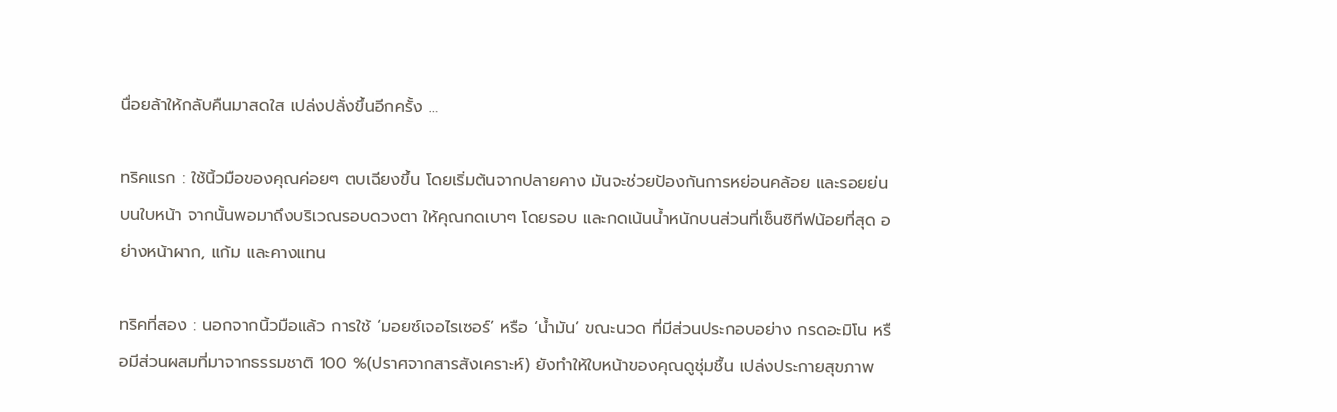นื่อยล้าให้กลับคืนมาสดใส เปล่งปลั่งขึ้นอีกครั้ง …

ทริคแรก : ใช้นิ้วมือของคุณค่อยๆ ตบเฉียงขึ้น โดยเริ่มต้นจากปลายคาง มันจะช่วยป้องกันการหย่อนคล้อย และรอยย่นบนใบหน้า จากนั้นพอมาถึงบริเวณรอบดวงตา ให้คุณกดเบาๆ โดยรอบ และกดเน้นน้ำหนักบนส่วนที่เซ็นซิทีฟน้อยที่สุด อย่างหน้าผาก, แก้ม และคางแทน

ทริคที่สอง : นอกจากนิ้วมือแล้ว การใช้ ‘มอยซ์เจอไรเซอร์’ หรือ ‘น้ำมัน’ ขณะนวด ที่มีส่วนประกอบอย่าง กรดอะมิโน หรือมีส่วนผสมที่มาจากธรรมชาติ 100 %(ปราศจากสารสังเคราะห์) ยังทำให้ใบหน้าของคุณดูชุ่มชื้น เปล่งประกายสุขภาพ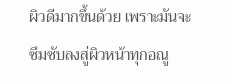ผิวดีมากขึ้นด้วย เพราะมันจะซึมซับลงสู่ผิวหน้าทุกอณู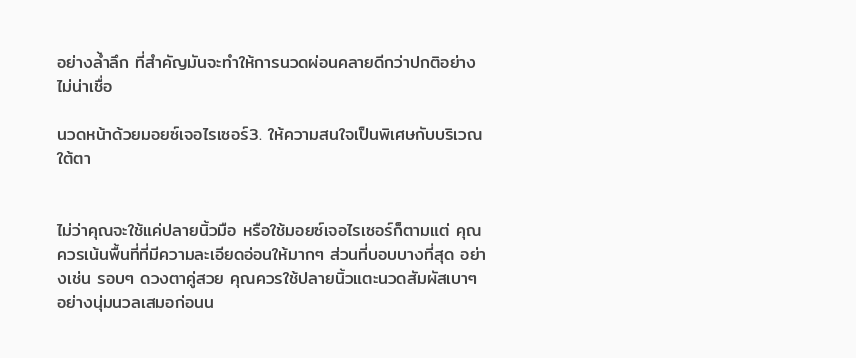อย่างล้ำลึก ที่สำคัญมันจะทำให้การนวดผ่อนคลายดีกว่าปกติอย่างไม่น่าเชื่อ

นวดหน้าด้วยมอยซ์เจอไรเซอร์3. ให้ความสนใจเป็นพิเศษกับบริเวณใต้ตา


ไม่ว่าคุณจะใช้แค่ปลายนิ้วมือ หรือใช้มอยซ์เจอไรเซอร์ก็ตามแต่ คุณควรเน้นพื้นที่ที่มีความละเอียดอ่อนให้มากๆ ส่วนที่บอบบางที่สุด อย่างเช่น รอบๆ ดวงตาคู่สวย คุณควรใช้ปลายนิ้วแตะนวดสัมผัสเบาๆ อย่างนุ่มนวลเสมอก่อนน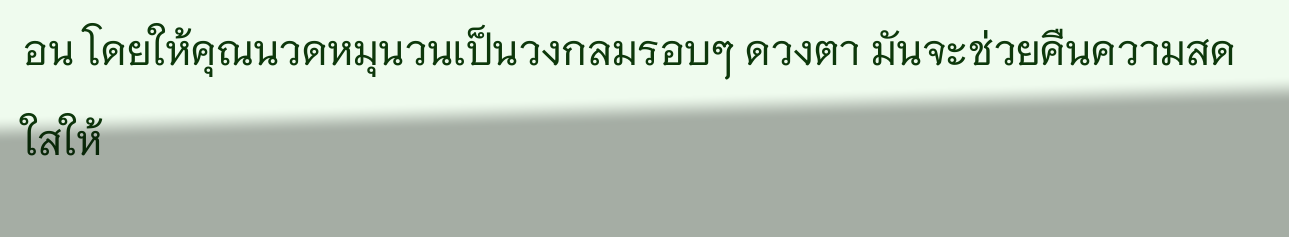อน โดยให้คุณนวดหมุนวนเป็นวงกลมรอบๆ ดวงตา มันจะช่วยคืนความสดใสให้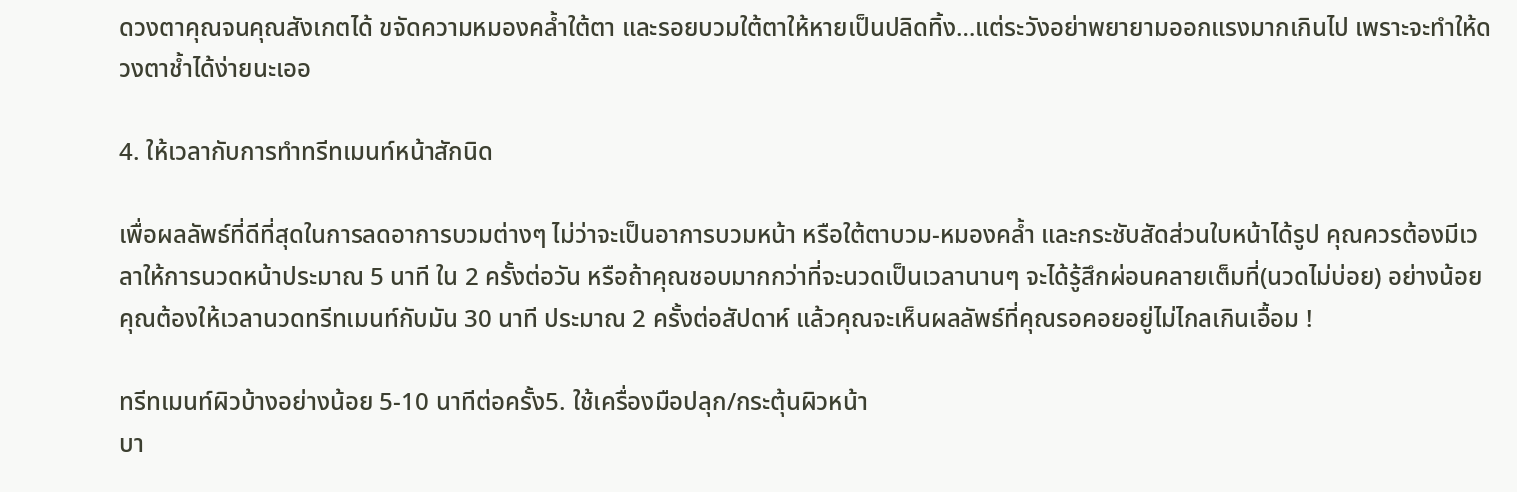ดวงตาคุณจนคุณสังเกตได้ ขจัดความหมองคล้ำใต้ตา และรอยบวมใต้ตาให้หายเป็นปลิดทิ้ง…แต่ระวังอย่าพยายามออกแรงมากเกินไป เพราะจะทำให้ดวงตาช้ำได้ง่ายนะเออ

4. ให้เวลากับการทำทรีทเมนท์หน้าสักนิด

เพื่อผลลัพธ์ที่ดีที่สุดในการลดอาการบวมต่างๆ ไม่ว่าจะเป็นอาการบวมหน้า หรือใต้ตาบวม-หมองคล้ำ และกระชับสัดส่วนใบหน้าได้รูป คุณควรต้องมีเวลาให้การนวดหน้าประมาณ 5 นาที ใน 2 ครั้งต่อวัน หรือถ้าคุณชอบมากกว่าที่จะนวดเป็นเวลานานๆ จะได้รู้สึกผ่อนคลายเต็มที่(นวดไม่บ่อย) อย่างน้อยคุณต้องให้เวลานวดทรีทเมนท์กับมัน 30 นาที ประมาณ 2 ครั้งต่อสัปดาห์ แล้วคุณจะเห็นผลลัพธ์ที่คุณรอคอยอยู่ไม่ไกลเกินเอื้อม !

ทรีทเมนท์ผิวบ้างอย่างน้อย 5-10 นาทีต่อครั้ง5. ใช้เครื่องมือปลุก/กระตุ้นผิวหน้า
บา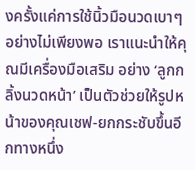งครั้งแค่การใช้นิ้วมือนวดเบาๆ อย่างไม่เพียงพอ เราแนะนำให้คุณมีเครื่องมือเสริม อย่าง ‘ลูกกลิ้งนวดหน้า’ เป็นตัวช่วยให้รูปหน้าของคุณเชฟ-ยกกระชับขึ้นอีกทางหนึ่ง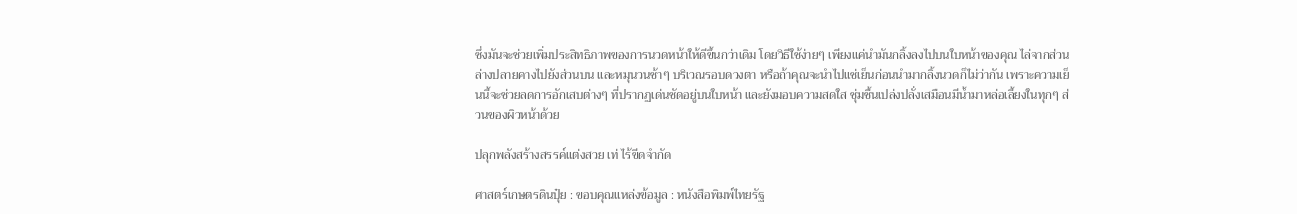ซึ่งมันจะช่วยเพิ่มประสิทธิภาพของการนวดหน้าให้ดีขึ้นกว่าเดิม โดยวิธีใช้ง่ายๆ เพียงแค่นำมันกลิ้งลงไปบนใบหน้าของคุณ ไล่จากส่วนล่างปลายคางไปยังส่วนบน และหมุนวนช้าๆ บริเวณรอบดวงตา หรือถ้าคุณจะนำไปแช่เย็นก่อนนำมากลิ้งนวดก็ไม่ว่ากัน เพราะความเย็นนี้จะช่วยลดการอักเสบต่างๆ ที่ปรากฏเด่นชัดอยู่บนใบหน้า และยังมอบความสดใส ชุ่มชื้นเปล่งปลั่งเสมือนมีน้ำมาหล่อเลี้ยงในทุกๆ ส่วนของผิวหน้าด้วย

ปลุกพลังสร้างสรรค์แต่งสวย เท่ ไร้ขีดจำกัด

ศาสตร์เกษตรดินปุ๋ย : ขอบคุณแหล่งข้อมูล : หนังสือพิมพ์ไทยรัฐ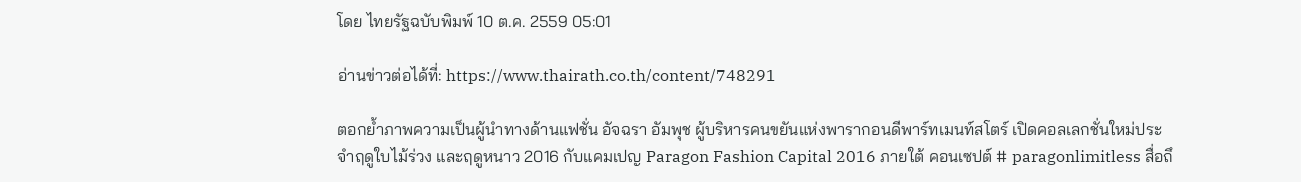โดย ไทยรัฐฉบับพิมพ์ 10 ต.ค. 2559 05:01

อ่านข่าวต่อได้ที่: https://www.thairath.co.th/content/748291

ตอกย้ำภาพความเป็นผู้นำทางด้านแฟชั่น อัจฉรา อัมพุช ผู้บริหารคนขยันแห่งพารากอนดีพาร์ทเมนท์สโตร์ เปิดคอลเลกชั่นใหม่ประจำฤดูใบไม้ร่วง และฤดูหนาว 2016 กับแคมเปญ Paragon Fashion Capital 2016 ภายใต้ คอนเซปต์ # paragonlimitless สื่อถึ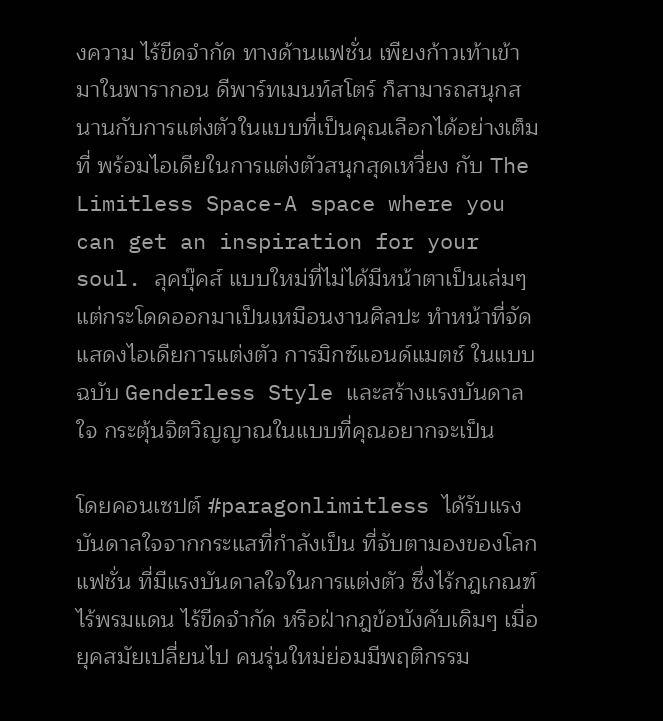งความ ไร้ขีดจำกัด ทางด้านแฟชั่น เพียงก้าวเท้าเข้ามาในพารากอน ดีพาร์ทเมนท์สโตร์ ก็สามารถสนุกสนานกับการแต่งตัวในแบบที่เป็นคุณเลือกได้อย่างเต็มที่ พร้อมไอเดียในการแต่งตัวสนุกสุดเหวี่ยง กับ The Limitless Space-A space where you can get an inspiration for your soul. ลุคบุ๊คส์ แบบใหม่ที่ไม่ได้มีหน้าตาเป็นเล่มๆ แต่กระโดดออกมาเป็นเหมือนงานศิลปะ ทำหน้าที่จัดแสดงไอเดียการแต่งตัว การมิกซ์แอนด์แมตช์ ในแบบฉบับ Genderless Style และสร้างแรงบันดาลใจ กระตุ้นจิตวิญญาณในแบบที่คุณอยากจะเป็น

โดยคอนเซปต์ #paragonlimitless ได้รับแรงบันดาลใจจากกระแสที่กำลังเป็น ที่จับตามองของโลกแฟชั่น ที่มีแรงบันดาลใจในการแต่งตัว ซึ่งไร้กฎเกณฑ์ ไร้พรมแดน ไร้ขีดจำกัด หรือฝ่ากฎข้อบังคับเดิมๆ เมื่อยุคสมัยเปลี่ยนไป คนรุ่นใหม่ย่อมมีพฤติกรรม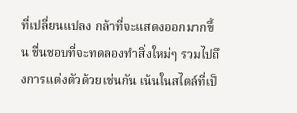ที่เปลี่ยนแปลง กล้าที่จะแสดงออกมากขึ้น ชื่นชอบที่จะทดลองทำสิ่งใหม่ๆ รวมไปถึงการแต่งตัวด้วยเช่นกัน เน้นในสไตล์ที่เป็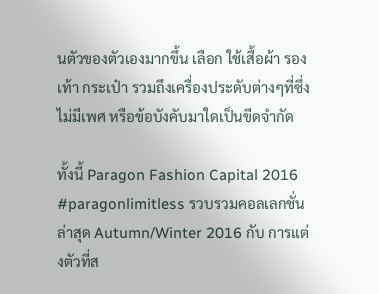นตัวของตัวเองมากขึ้น เลือก ใช้เสื้อผ้า รองเท้า กระเป๋า รวมถึงเครื่องประดับต่างๆที่ซึ่งไม่มีเพศ หรือข้อบังคับมาใดเป็นขีดจำกัด

ทั้งนี้ Paragon Fashion Capital 2016 #paragonlimitless รวบรวมคอลเลกชั่น ล่าสุด Autumn/Winter 2016 กับ การแต่งตัวที่ส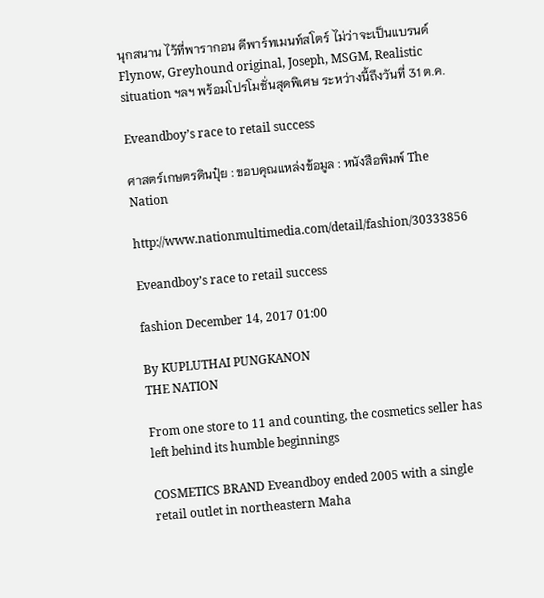นุกสนาน ไว้ที่พารากอน ดีพาร์ทเมนท์สโตร์ ไม่ว่าจะเป็นแบรนด์ Flynow, Greyhound original, Joseph, MSGM, Realistic situation ฯลฯ พร้อมโปรโมชั่นสุดพิเศษ ระหว่างนี้ถึงวันที่ 31 ต.ค.

Eveandboy’s race to retail success

ศาสตร์เกษตรดินปุ๋ย : ขอบคุณแหล่งข้อมูล : หนังสือพิมพ์ The Nation

http://www.nationmultimedia.com/detail/fashion/30333856

Eveandboy’s race to retail success

fashion December 14, 2017 01:00

By KUPLUTHAI PUNGKANON
THE NATION

From one store to 11 and counting, the cosmetics seller has left behind its humble beginnings

COSMETICS BRAND Eveandboy ended 2005 with a single retail outlet in northeastern Maha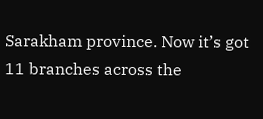Sarakham province. Now it’s got 11 branches across the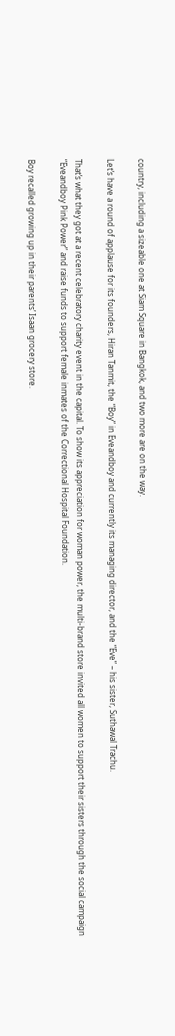country, including a sizeable one at Siam Square in Bangkok, and two more are on the way.

Let’s have a round of applause for its founders, Hiran Tanmit, the “Boy” in Eveandboy and currently its managing director, and the “Eve” – his sister, Suthawal Trachu.

That’s what they got at a recent celebratory charity event in the capital. To show its appreciation for woman power, the multi-brand store invited all women to support their sisters through the social campaign “Eveandboy Pink Power” and raise funds to support female inmates of the Correctional Hospital Foundation.

Boy recalled growing up in their parents’ Isaan grocery store.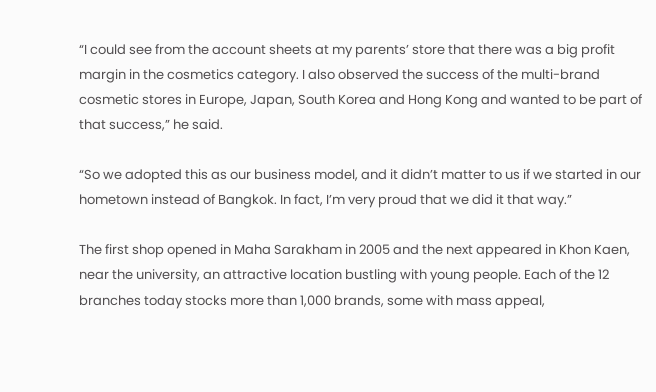“I could see from the account sheets at my parents’ store that there was a big profit margin in the cosmetics category. I also observed the success of the multi-brand cosmetic stores in Europe, Japan, South Korea and Hong Kong and wanted to be part of that success,” he said.

“So we adopted this as our business model, and it didn’t matter to us if we started in our hometown instead of Bangkok. In fact, I’m very proud that we did it that way.”

The first shop opened in Maha Sarakham in 2005 and the next appeared in Khon Kaen, near the university, an attractive location bustling with young people. Each of the 12 branches today stocks more than 1,000 brands, some with mass appeal,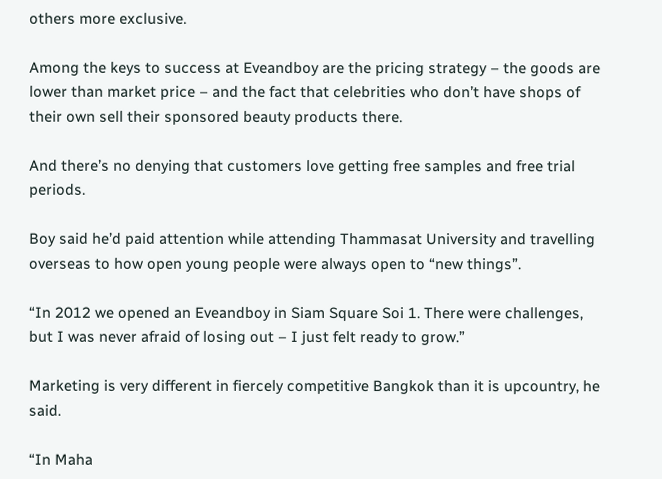others more exclusive.

Among the keys to success at Eveandboy are the pricing strategy – the goods are lower than market price – and the fact that celebrities who don’t have shops of their own sell their sponsored beauty products there.

And there’s no denying that customers love getting free samples and free trial periods.

Boy said he’d paid attention while attending Thammasat University and travelling overseas to how open young people were always open to “new things”.

“In 2012 we opened an Eveandboy in Siam Square Soi 1. There were challenges, but I was never afraid of losing out – I just felt ready to grow.”

Marketing is very different in fiercely competitive Bangkok than it is upcountry, he said.

“In Maha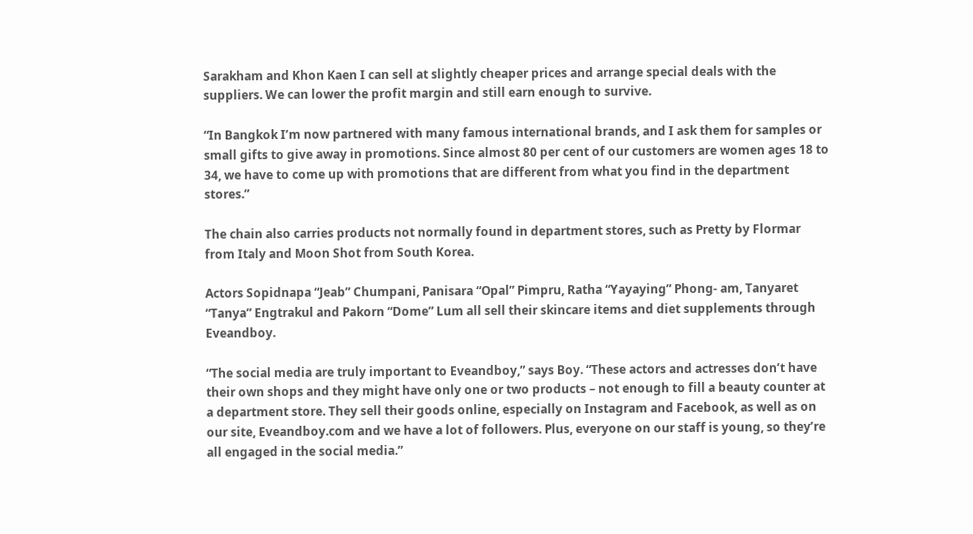Sarakham and Khon Kaen I can sell at slightly cheaper prices and arrange special deals with the suppliers. We can lower the profit margin and still earn enough to survive.

“In Bangkok I’m now partnered with many famous international brands, and I ask them for samples or small gifts to give away in promotions. Since almost 80 per cent of our customers are women ages 18 to 34, we have to come up with promotions that are different from what you find in the department stores.”

The chain also carries products not normally found in department stores, such as Pretty by Flormar from Italy and Moon Shot from South Korea.

Actors Sopidnapa “Jeab” Chumpani, Panisara “Opal” Pimpru, Ratha “Yayaying” Phong- am, Tanyaret “Tanya” Engtrakul and Pakorn “Dome” Lum all sell their skincare items and diet supplements through Eveandboy.

“The social media are truly important to Eveandboy,” says Boy. “These actors and actresses don’t have their own shops and they might have only one or two products – not enough to fill a beauty counter at a department store. They sell their goods online, especially on Instagram and Facebook, as well as on our site, Eveandboy.com and we have a lot of followers. Plus, everyone on our staff is young, so they’re all engaged in the social media.”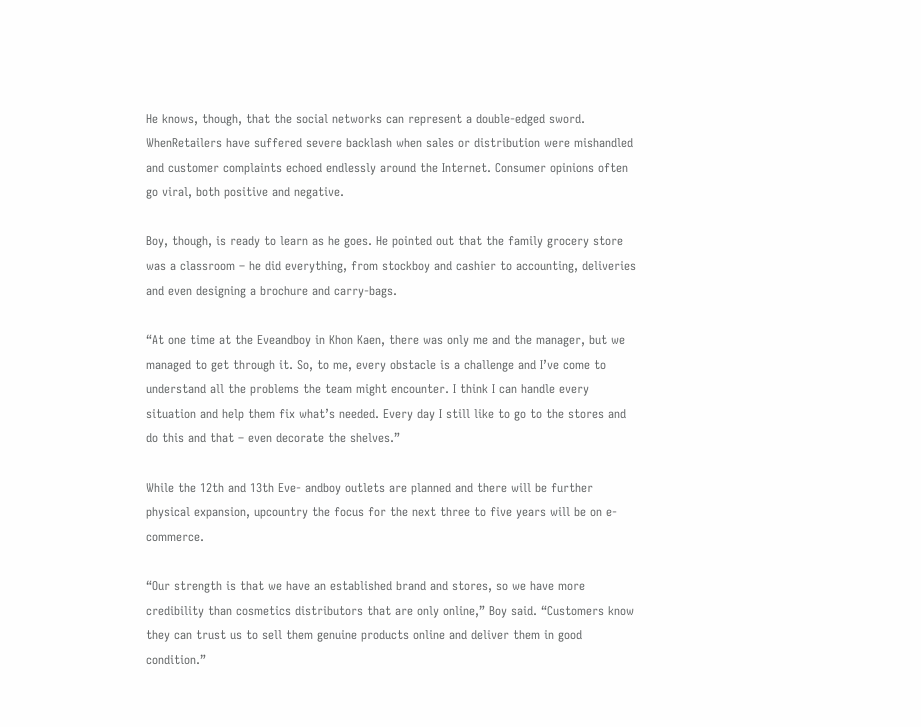He knows, though, that the social networks can represent a double-edged sword. WhenRetailers have suffered severe backlash when sales or distribution were mishandled and customer complaints echoed endlessly around the Internet. Consumer opinions often go viral, both positive and negative.

Boy, though, is ready to learn as he goes. He pointed out that the family grocery store was a classroom – he did everything, from stockboy and cashier to accounting, deliveries and even designing a brochure and carry-bags.

“At one time at the Eveandboy in Khon Kaen, there was only me and the manager, but we managed to get through it. So, to me, every obstacle is a challenge and I’ve come to understand all the problems the team might encounter. I think I can handle every situation and help them fix what’s needed. Every day I still like to go to the stores and do this and that – even decorate the shelves.”

While the 12th and 13th Eve- andboy outlets are planned and there will be further physical expansion, upcountry the focus for the next three to five years will be on e-commerce.

“Our strength is that we have an established brand and stores, so we have more credibility than cosmetics distributors that are only online,” Boy said. “Customers know they can trust us to sell them genuine products online and deliver them in good condition.”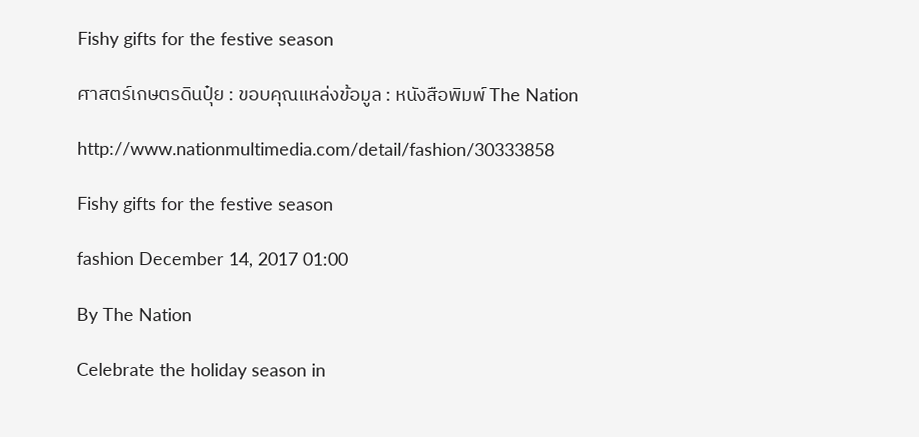Fishy gifts for the festive season

ศาสตร์เกษตรดินปุ๋ย : ขอบคุณแหล่งข้อมูล : หนังสือพิมพ์ The Nation

http://www.nationmultimedia.com/detail/fashion/30333858

Fishy gifts for the festive season

fashion December 14, 2017 01:00

By The Nation

Celebrate the holiday season in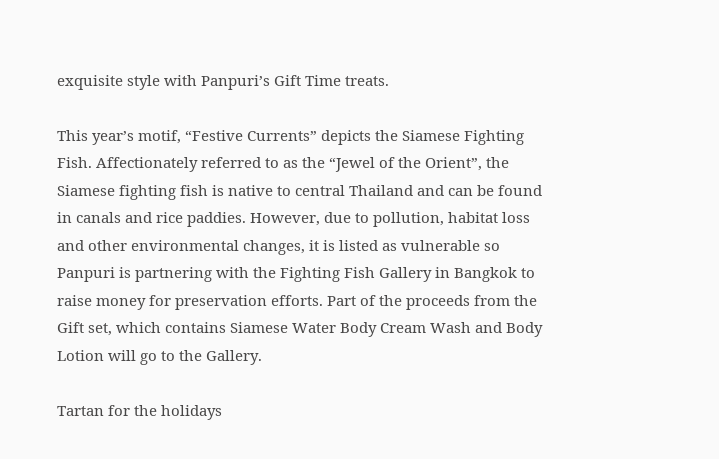exquisite style with Panpuri’s Gift Time treats.

This year’s motif, “Festive Currents” depicts the Siamese Fighting Fish. Affectionately referred to as the “Jewel of the Orient”, the Siamese fighting fish is native to central Thailand and can be found in canals and rice paddies. However, due to pollution, habitat loss and other environmental changes, it is listed as vulnerable so Panpuri is partnering with the Fighting Fish Gallery in Bangkok to raise money for preservation efforts. Part of the proceeds from the Gift set, which contains Siamese Water Body Cream Wash and Body Lotion will go to the Gallery.

Tartan for the holidays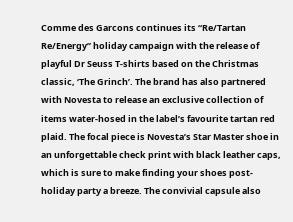Comme des Garcons continues its “Re/Tartan Re/Energy” holiday campaign with the release of playful Dr Seuss T-shirts based on the Christmas classic, ‘The Grinch’. The brand has also partnered with Novesta to release an exclusive collection of items water-hosed in the label’s favourite tartan red plaid. The focal piece is Novesta’s Star Master shoe in an unforgettable check print with black leather caps, which is sure to make finding your shoes post-holiday party a breeze. The convivial capsule also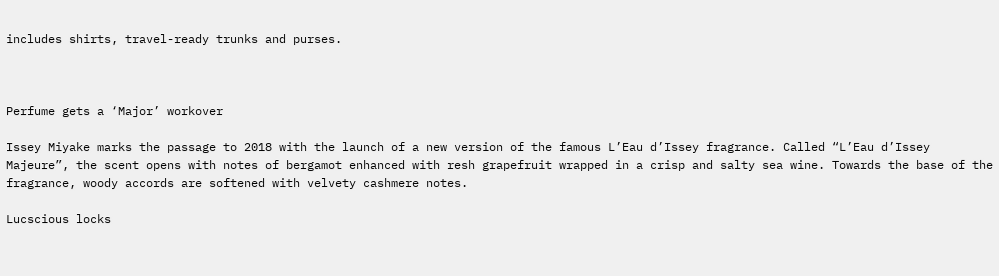includes shirts, travel-ready trunks and purses.



Perfume gets a ‘Major’ workover

Issey Miyake marks the passage to 2018 with the launch of a new version of the famous L’Eau d’Issey fragrance. Called “L’Eau d’Issey Majeure”, the scent opens with notes of bergamot enhanced with resh grapefruit wrapped in a crisp and salty sea wine. Towards the base of the fragrance, woody accords are softened with velvety cashmere notes.

Lucscious locks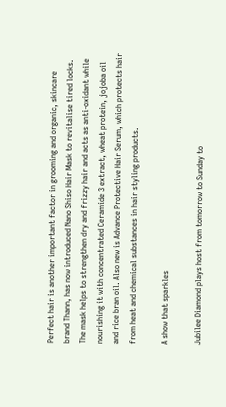Perfect hair is another important factor in grooming and organic, skincare brand Thann, has now introduced Nano Shiso Hair Mask to revitalise tired locks. The mask helps to strengthen dry and frizzy hair and acts as anti-oxidant while nourishing it with concentrated Ceramide 3 extract, wheat protein, jojoba oil and rice bran oil. Also new is Advance Protective Hair Serum, which protects hair from heat and chemical substances in hair styling products.

A show that sparkles

Jubilee Diamond plays host from tomorrow to Sunday to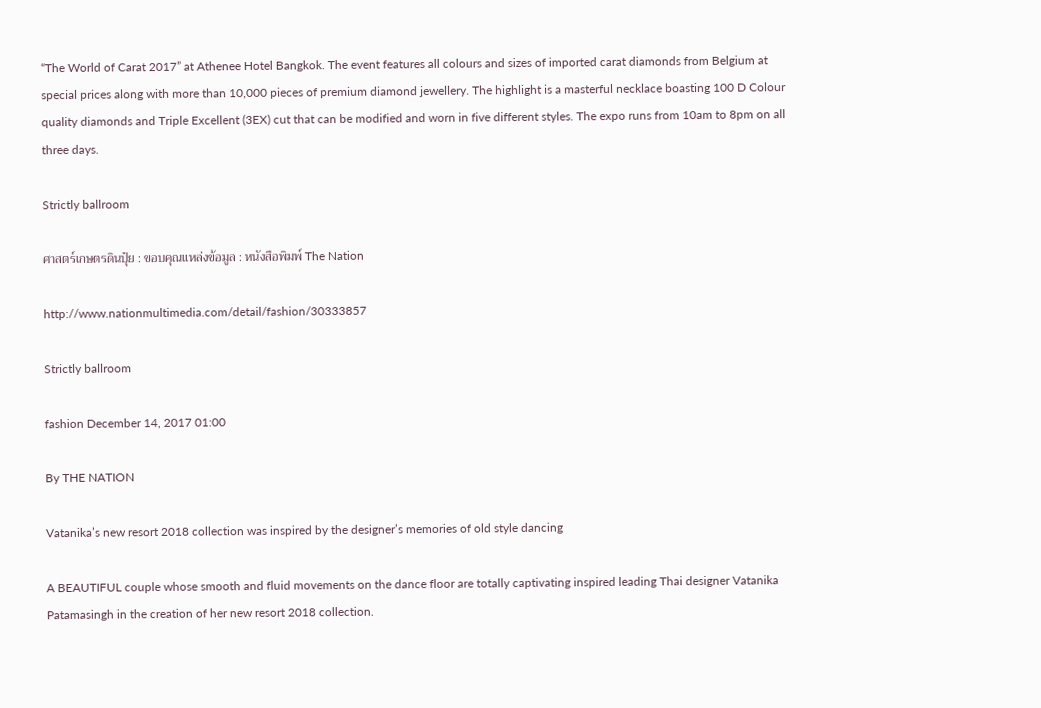“The World of Carat 2017” at Athenee Hotel Bangkok. The event features all colours and sizes of imported carat diamonds from Belgium at special prices along with more than 10,000 pieces of premium diamond jewellery. The highlight is a masterful necklace boasting 100 D Colour quality diamonds and Triple Excellent (3EX) cut that can be modified and worn in five different styles. The expo runs from 10am to 8pm on all three days.

Strictly ballroom

ศาสตร์เกษตรดินปุ๋ย : ขอบคุณแหล่งข้อมูล : หนังสือพิมพ์ The Nation

http://www.nationmultimedia.com/detail/fashion/30333857

Strictly ballroom

fashion December 14, 2017 01:00

By THE NATION

Vatanika’s new resort 2018 collection was inspired by the designer’s memories of old style dancing

A BEAUTIFUL couple whose smooth and fluid movements on the dance floor are totally captivating inspired leading Thai designer Vatanika Patamasingh in the creation of her new resort 2018 collection.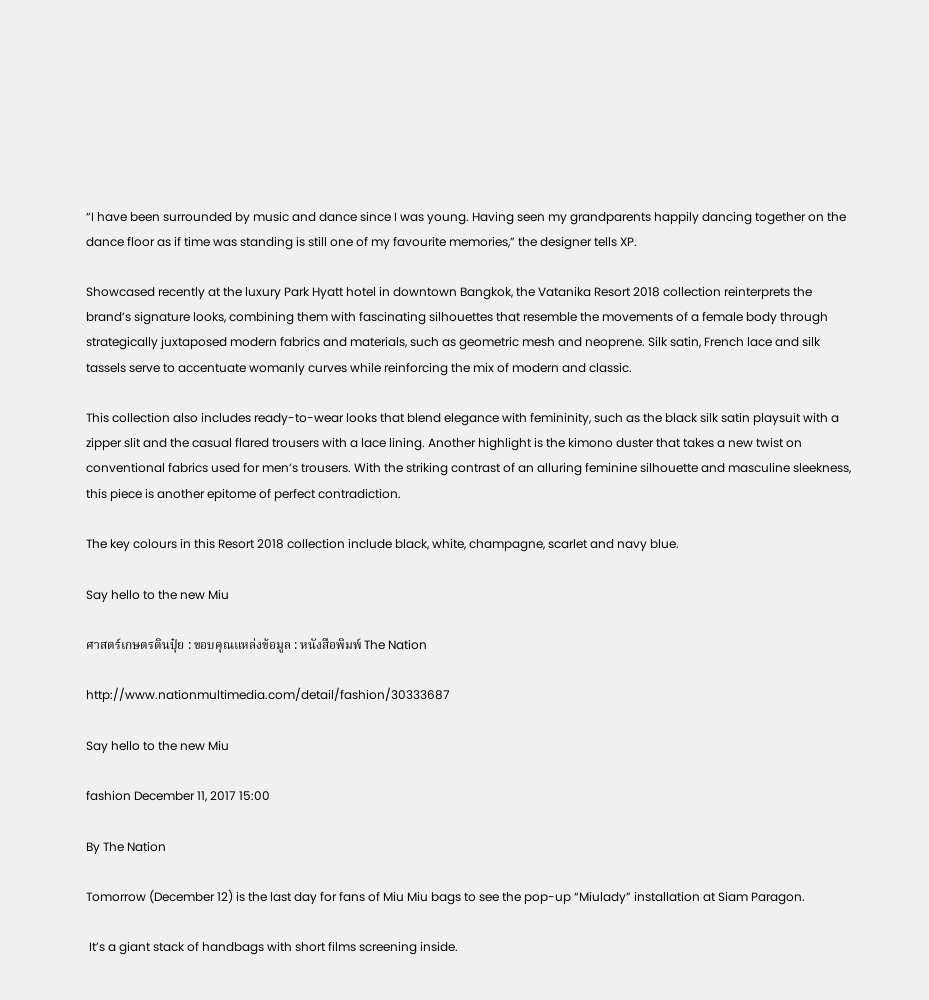“I have been surrounded by music and dance since I was young. Having seen my grandparents happily dancing together on the dance floor as if time was standing is still one of my favourite memories,” the designer tells XP.

Showcased recently at the luxury Park Hyatt hotel in downtown Bangkok, the Vatanika Resort 2018 collection reinterprets the brand’s signature looks, combining them with fascinating silhouettes that resemble the movements of a female body through strategically juxtaposed modern fabrics and materials, such as geometric mesh and neoprene. Silk satin, French lace and silk tassels serve to accentuate womanly curves while reinforcing the mix of modern and classic.

This collection also includes ready-to-wear looks that blend elegance with femininity, such as the black silk satin playsuit with a zipper slit and the casual flared trousers with a lace lining. Another highlight is the kimono duster that takes a new twist on conventional fabrics used for men’s trousers. With the striking contrast of an alluring feminine silhouette and masculine sleekness, this piece is another epitome of perfect contradiction.

The key colours in this Resort 2018 collection include black, white, champagne, scarlet and navy blue.

Say hello to the new Miu

ศาสตร์เกษตรดินปุ๋ย : ขอบคุณแหล่งข้อมูล : หนังสือพิมพ์ The Nation

http://www.nationmultimedia.com/detail/fashion/30333687

Say hello to the new Miu

fashion December 11, 2017 15:00

By The Nation

Tomorrow (December 12) is the last day for fans of Miu Miu bags to see the pop-up “Miulady” installation at Siam Paragon.

 It’s a giant stack of handbags with short films screening inside.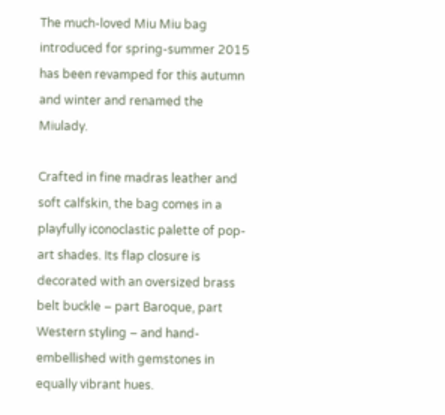The much-loved Miu Miu bag introduced for spring-summer 2015 has been revamped for this autumn and winter and renamed the Miulady.

Crafted in fine madras leather and soft calfskin, the bag comes in a playfully iconoclastic palette of pop-art shades. Its flap closure is decorated with an oversized brass belt buckle – part Baroque, part Western styling – and hand-embellished with gemstones in equally vibrant hues.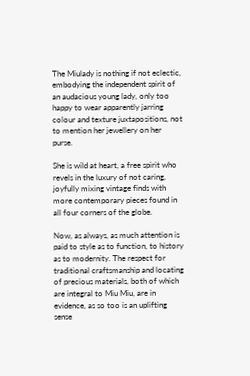The Miulady is nothing if not eclectic, embodying the independent spirit of an audacious young lady, only too happy to wear apparently jarring colour and texture juxtapositions, not to mention her jewellery on her purse.

She is wild at heart, a free spirit who revels in the luxury of not caring, joyfully mixing vintage finds with more contemporary pieces found in all four corners of the globe.

Now, as always, as much attention is paid to style as to function, to history as to modernity. The respect for traditional craftsmanship and locating of precious materials, both of which are integral to Miu Miu, are in evidence, as so too is an uplifting sense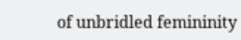of unbridled femininity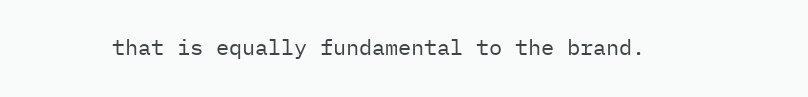that is equally fundamental to the brand.